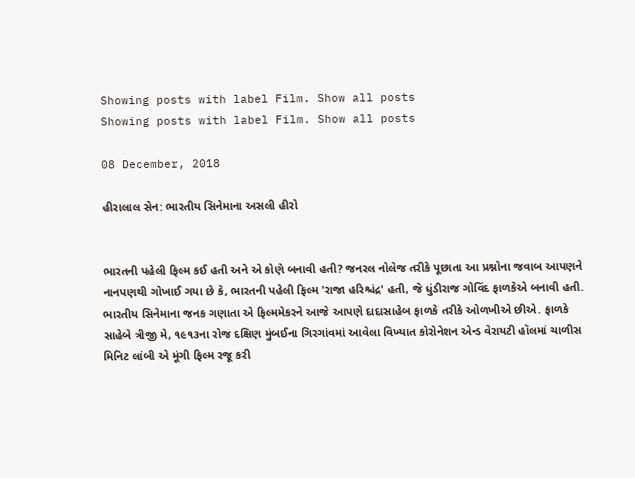Showing posts with label Film. Show all posts
Showing posts with label Film. Show all posts

08 December, 2018

હીરાલાલ સેન: ભારતીય સિનેમાના અસલી હીરો


ભારતની પહેલી ફિલ્મ કઈ હતી અને એ કોણે બનાવી હતી? જનરલ નોલેજ તરીકે પૂછાતા આ પ્રશ્નોના જવાબ આપણને નાનપણથી ગોખાઈ ગયા છે કે, ભારતની પહેલી ફિલ્મ 'રાજા હરિશ્ચંદ્ર' હતી, જે ધુંડીરાજ ગોવિંદ ફાળકેએ બનાવી હતી. ભારતીય સિનેમાના જનક ગણાતા એ ફિલ્મમેકરને આજે આપણે દાદાસાહેબ ફાળકે તરીકે ઓળખીએ છીએ. ફાળકે સાહેબે ત્રીજી મે, ૧૯૧૩ના રોજ દક્ષિણ મુંબઈના ગિરગાંવમાં આવેલા વિખ્યાત કોરોનેશન એન્ડ વેરાયટી હૉલમાં ચાળીસ મિનિટ લાંબી એ મૂંગી ફિલ્મ રજૂ કરી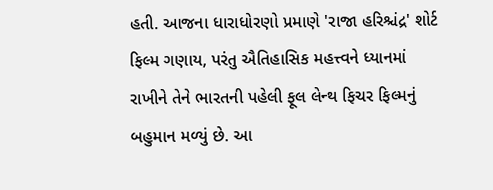હતી. આજના ધારાધોરણો પ્રમાણે 'રાજા હરિશ્ચંદ્ર' શોર્ટ ફિલ્મ ગણાય, પરંતુ ઐતિહાસિક મહત્ત્વને ધ્યાનમાં રાખીને તેને ભારતની પહેલી ફૂલ લેન્થ ફિચર ફિલ્મનું બહુમાન મળ્યું છે. આ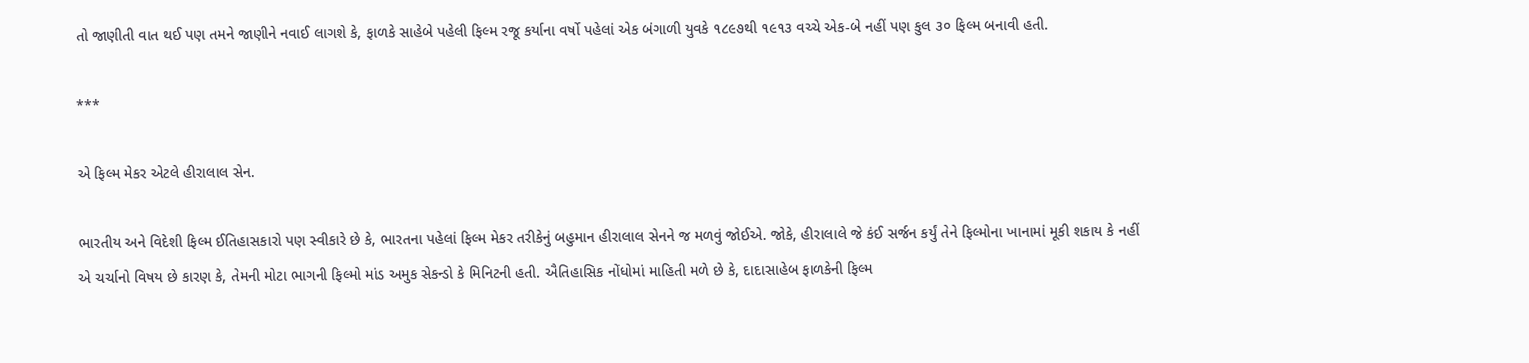તો જાણીતી વાત થઈ પણ તમને જાણીને નવાઈ લાગશે કે, ફાળકે સાહેબે પહેલી ફિલ્મ રજૂ કર્યાના વર્ષો પહેલાં એક બંગાળી યુવકે ૧૮૯૭થી ૧૯૧૩ વચ્ચે એક-બે નહીં પણ કુલ ૩૦ ફિલ્મ બનાવી હતી.

***

એ ફિલ્મ મેકર એટલે હીરાલાલ સેન.

ભારતીય અને વિદેશી ફિલ્મ ઈતિહાસકારો પણ સ્વીકારે છે કે, ભારતના પહેલાં ફિલ્મ મેકર તરીકેનું બહુમાન હીરાલાલ સેનને જ મળવું જોઈએ. જોકે, હીરાલાલે જે કંઈ સર્જન કર્યું તેને ફિલ્મોના ખાનામાં મૂકી શકાય કે નહીં એ ચર્ચાનો વિષય છે કારણ કે, તેમની મોટા ભાગની ફિલ્મો માંડ અમુક સેકન્ડો કે મિનિટની હતી. ઐતિહાસિક નોંધોમાં માહિતી મળે છે કે, દાદાસાહેબ ફાળકેની ફિલ્મ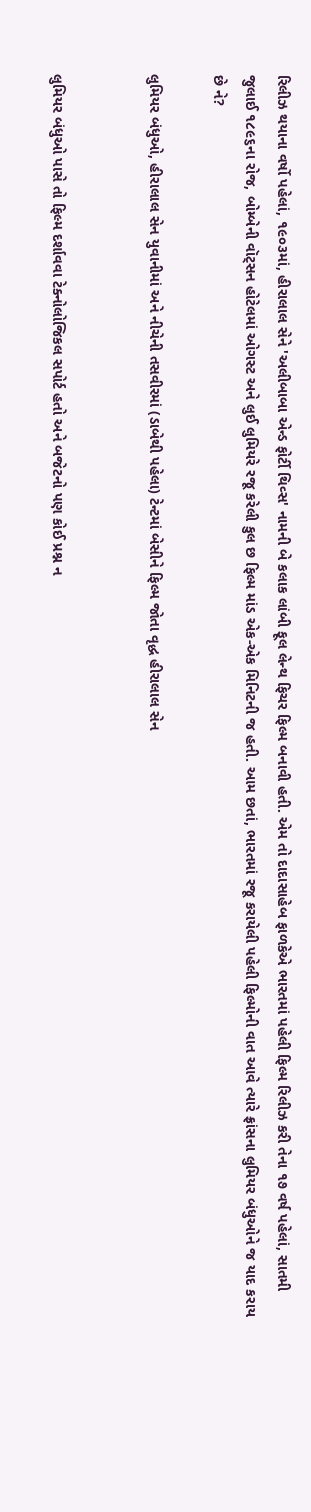રિલીઝ થયાના વર્ષો પહેલાં, ૧૯૦૩માં, હીરાલાલ સેને 'અલીબાબા એન્ડ ફોર્ટી થિવ્સ' નામની બે કલાક લાંબી ફૂલ લેન્થ ફિચર ફિલ્મ બનાવી હતી. એમ તો દાદાસાહેબ ફાળકેએ ભારતમાં પહેલી ફિલ્મ રિલીઝ કરી તેના ૧૭ વર્ષ પહેલાં, સાતમી જુલાઈ ૧૮૯૬ના રોજ, બોમ્બેની વૉટ્સન હોટેલમાં ઓગસ્ટ અને લુઈ લુમિયરે રજૂ કરેલી કુલ છ ફિલ્મ માંડ એક-એક મિનિટની જ હતી. આમ છતાં, ભારતમાં રજૂ કરાયેલી પહેલી ફિલ્મોની વાત આવે ત્યારે ફ્રાંસના લુમિયર બંધુઓને જ યાદ કરાય છે ને?

લુમિયર બંધુઓ, હીરાલાલ સેન યુવાનીમાં અને નીચેની તસવીરમાં (ડાબેથી પહેલા) ટેન્ટમાં બેસીને ફિલ્મ જોતા વૃદ્ધ હીરાલાલ સેન


લુમિયર બંધુઓ પાસે તો ફિલ્મ દર્શાવવા ટેક્નોલોજિકલ સપોર્ટ હતો અને બજેટનો પણ કોઈ પ્રશ્ન ન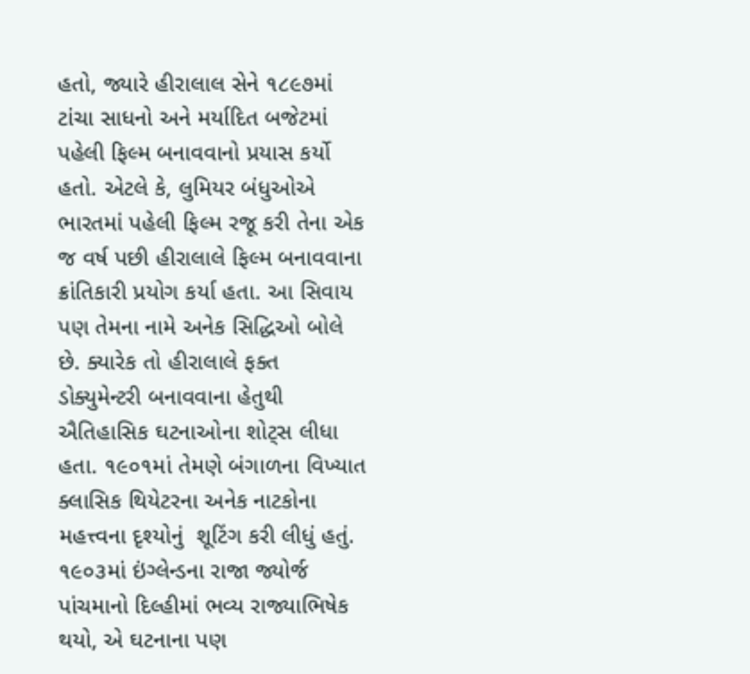હતો, જ્યારે હીરાલાલ સેને ૧૮૯૭માં ટાંચા સાધનો અને મર્યાદિત બજેટમાં પહેલી ફિલ્મ બનાવવાનો પ્રયાસ કર્યો હતો. એટલે કે, લુમિયર બંધુઓએ ભારતમાં પહેલી ફિલ્મ રજૂ કરી તેના એક જ વર્ષ પછી હીરાલાલે ફિલ્મ બનાવવાના ક્રાંતિકારી પ્રયોગ કર્યા હતા. આ સિવાય પણ તેમના નામે અનેક સિદ્ધિઓ બોલે છે. ક્યારેક તો હીરાલાલે ફક્ત ડોક્યુમેન્ટરી બનાવવાના હેતુથી ઐતિહાસિક ઘટનાઓના શોટ્સ લીધા હતા. ૧૯૦૧માં તેમણે બંગાળના વિખ્યાત ક્લાસિક થિયેટરના અનેક નાટકોના મહત્ત્વના દૃશ્યોનું  શૂટિંગ કરી લીધું હતું. ૧૯૦૩માં ઇંગ્લેન્ડના રાજા જ્યોર્જ પાંચમાનો દિલ્હીમાં ભવ્ય રાજ્યાભિષેક થયો, એ ઘટનાના પણ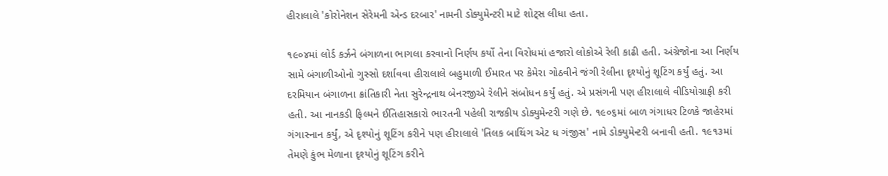હીરાલાલે 'કોરોનેશન સેરેમની એન્ડ દરબાર' નામની ડોક્યુમેન્ટરી માટે શોટ્સ લીધા હતા.

૧૯૦૪માં લોર્ડ કર્ઝને બંગાળના ભાગલા કરવાનો નિર્ણય કર્યો તેના વિરોધમાં હજારો લોકોએ રેલી કાઢી હતી. અંગ્રેજોના આ નિર્ણય સામે બંગાળીઓનો ગુસ્સો દર્શાવવા હીરાલાલે બહુમાળી ઈમારત પર કેમેરા ગોઠવીને જંગી રેલીના દૃશ્યોનું શૂટિંગ કર્યું હતું. આ દરમિયાન બંગાળના ક્રાંતિકારી નેતા સુરેન્દ્રનાથ બેનરજીએ રેલીને સંબોધન કર્યું હતું. એ પ્રસંગની પણ હીરાલાલે વીડિયોગ્રાફી કરી હતી. આ નાનકડી ફિલ્મને ઈતિહાસકારો ભારતની પહેલી રાજકીય ડોક્યુમેન્ટરી ગણે છે. ૧૯૦૬માં બાળ ગંગાધર ટિળકે જાહેરમાં ગંગાસ્નાન કર્યું, એ દૃશ્યોનું શૂટિંગ કરીને પણ હીરાલાલે 'તિલક બાથિંગ એટ ધ ગંજીસ' નામે ડોક્યુમેન્ટરી બનાવી હતી. ૧૯૧૩માં તેમણે કુંભ મેળાના દૃશ્યોનું શૂટિંગ કરીને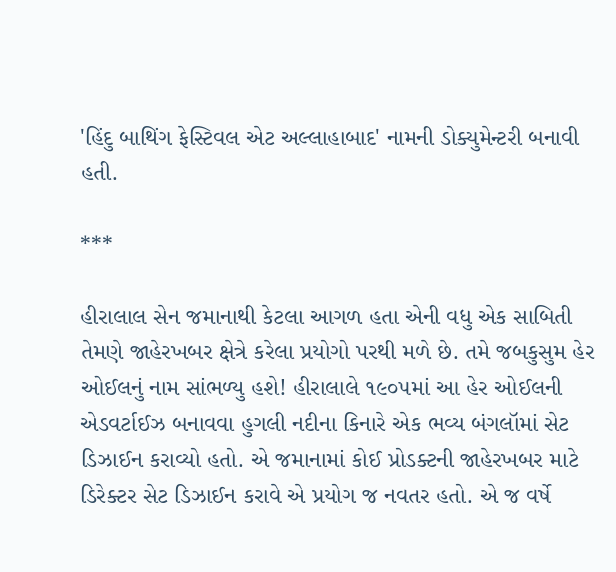'હિંદુ બાથિંગ ફેસ્ટિવલ એટ અલ્લાહાબાદ' નામની ડોક્યુમેન્ટરી બનાવી હતી.

***

હીરાલાલ સેન જમાનાથી કેટલા આગળ હતા એની વધુ એક સાબિતી તેમણે જાહેરખબર ક્ષેત્રે કરેલા પ્રયોગો પરથી મળે છે. તમે જબકુસુમ હેર ઓઈલનું નામ સાંભળ્યુ હશે! હીરાલાલે ૧૯૦૫માં આ હેર ઓઈલની એડવર્ટાઈઝ બનાવવા હુગલી નદીના કિનારે એક ભવ્ય બંગલૉમાં સેટ ડિઝાઈન કરાવ્યો હતો. એ જમાનામાં કોઈ પ્રોડક્ટની જાહેરખબર માટે ડિરેક્ટર સેટ ડિઝાઈન કરાવે એ પ્રયોગ જ નવતર હતો. એ જ વર્ષે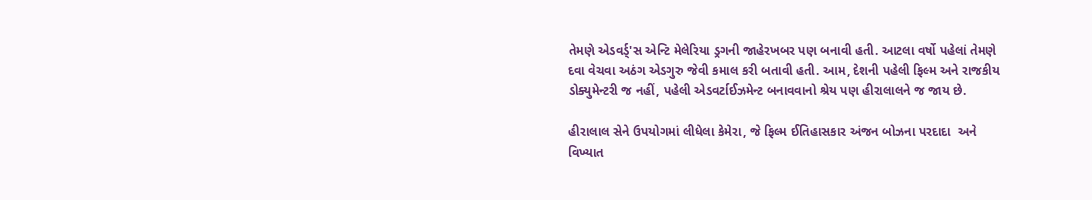તેમણે એડવર્ડ્'સ એન્ટિ મેલેરિયા ડ્રગની જાહેરખબર પણ બનાવી હતી. આટલા વર્ષો પહેલાં તેમણે દવા વેચવા અઠંગ એડગુરુ જેવી કમાલ કરી બતાવી હતી. આમ, દેશની પહેલી ફિલ્મ અને રાજકીય ડોક્યુમેન્ટરી જ નહીં, પહેલી એડવર્ટાઈઝમેન્ટ બનાવવાનો શ્રેય પણ હીરાલાલને જ જાય છે.

હીરાલાલ સેને ઉપયોગમાં લીધેલા કેમેરા, જે ફિલ્મ ઈતિહાસકાર અંજન બોઝના પરદાદા  અને
વિખ્યાત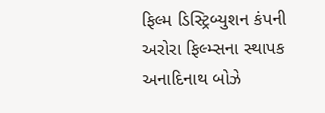ફિલ્મ ડિસ્ટ્રિબ્યુશન કંપની અરોરા ફિલ્મ્સના સ્થાપક  અનાદિનાથ બોઝે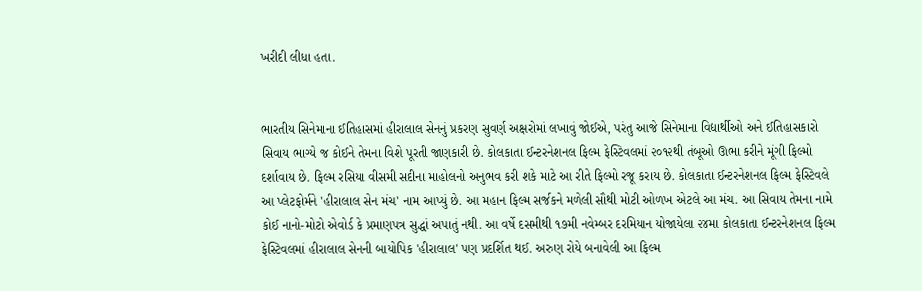ખરીદી લીધા હતા.


ભારતીય સિનેમાના ઈતિહાસમાં હીરાલાલ સેનનું પ્રકરણ સુવર્ણ અક્ષરોમાં લખાવું જોઈએ, પરંતુ આજે સિનેમાના વિદ્યાર્થીઓ અને ઈતિહાસકારો સિવાય ભાગ્યે જ કોઈને તેમના વિશે પૂરતી જાણકારી છે. કોલકાતા ઈન્ટરનેશનલ ફિલ્મ ફેસ્ટિવલમાં ૨૦૧૨થી તંબૂઓ ઊભા કરીને મૂંગી ફિલ્મો દર્શાવાય છે. ફિલ્મ રસિયા વીસમી સદીના માહોલનો અનુભવ કરી શકે માટે આ રીતે ફિલ્મો રજૂ કરાય છે. કોલકાતા ઈન્ટરનેશનલ ફિલ્મ ફેસ્ટિવલે આ પ્લેટફોર્મને 'હીરાલાલ સેન મંચ' નામ આપ્યું છે. આ મહાન ફિલ્મ સર્જકને મળેલી સૌથી મોટી ઓળખ એટલે આ મંચ. આ સિવાય તેમના નામે કોઈ નાનો-મોટો એવોર્ડ કે પ્રમાણપત્ર સુદ્ધાં અપાતું નથી. આ વર્ષે દસમીથી ૧૭મી નવેમ્બર દરમિયાન યોજાયેલા ૨૪મા કોલકાતા ઈન્ટરનેશનલ ફિલ્મ ફેસ્ટિવલમાં હીરાલાલ સેનની બાયોપિક 'હીરાલાલ' પણ પ્રદર્શિત થઈ. અરુણ રોયે બનાવેલી આ ફિલ્મ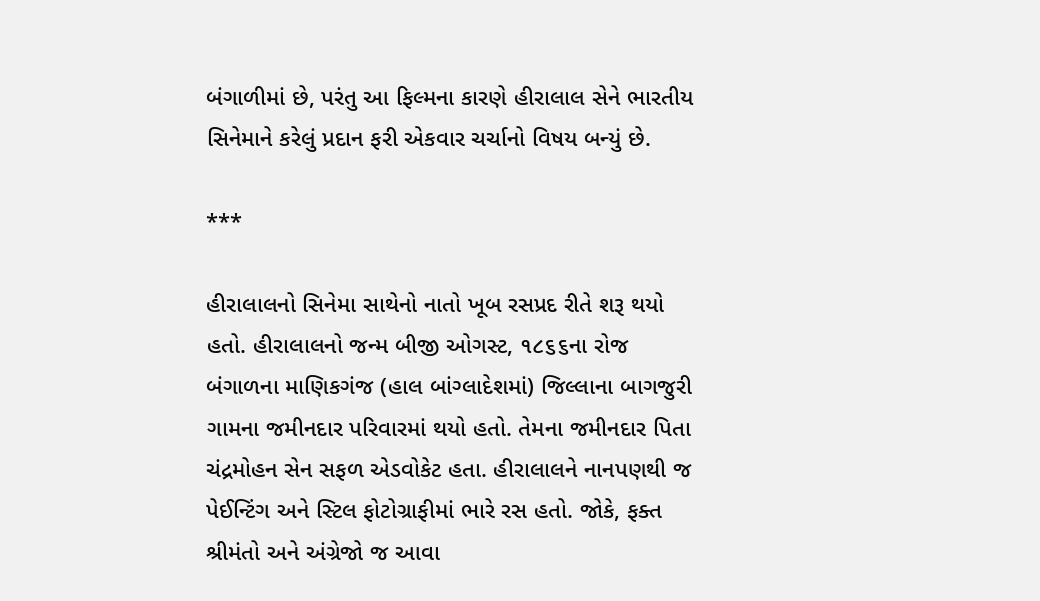બંગાળીમાં છે, પરંતુ આ ફિલ્મના કારણે હીરાલાલ સેને ભારતીય સિનેમાને કરેલું પ્રદાન ફરી એકવાર ચર્ચાનો વિષય બન્યું છે.

***

હીરાલાલનો સિનેમા સાથેનો નાતો ખૂબ રસપ્રદ રીતે શરૂ થયો હતો. હીરાલાલનો જન્મ બીજી ઓગસ્ટ, ૧૮૬૬ના રોજ બંગાળના માણિકગંજ (હાલ બાંગ્લાદેશમાં) જિલ્લાના બાગજુરી ગામના જમીનદાર પરિવારમાં થયો હતો. તેમના જમીનદાર પિતા ચંદ્રમોહન સેન સફળ એડવોકેટ હતા. હીરાલાલને નાનપણથી જ પેઈન્ટિંગ અને સ્ટિલ ફોટોગ્રાફીમાં ભારે રસ હતો. જોકે, ફક્ત શ્રીમંતો અને અંગ્રેજો જ આવા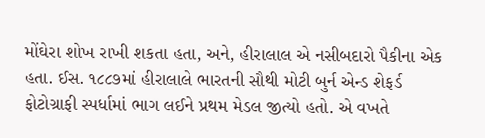મોંઘેરા શોખ રાખી શકતા હતા, અને, હીરાલાલ એ નસીબદારો પૈકીના એક હતા. ઈસ. ૧૮૮૭માં હીરાલાલે ભારતની સૌથી મોટી બુર્ન એન્ડ શેફર્ડ ફોટોગ્રાફી સ્પર્ધામાં ભાગ લઈને પ્રથમ મેડલ જીત્યો હતો. એ વખતે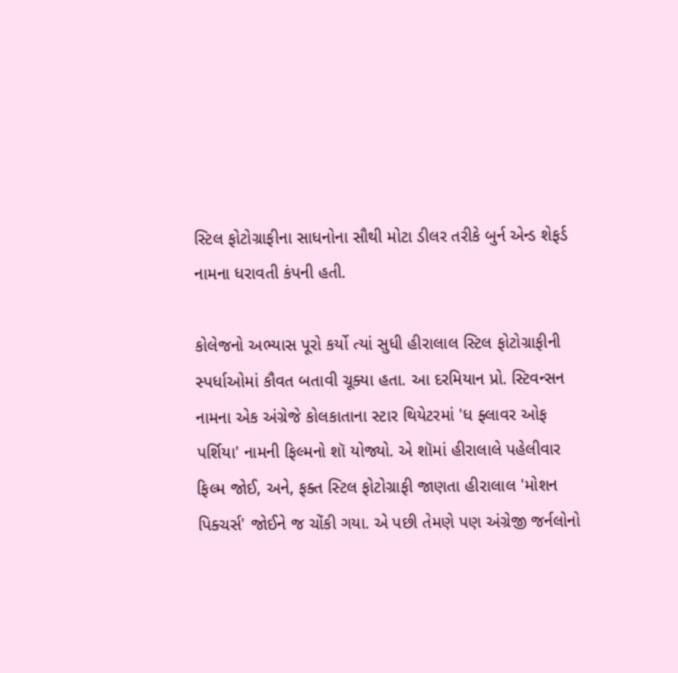સ્ટિલ ફોટોગ્રાફીના સાધનોના સૌથી મોટા ડીલર તરીકે બુર્ન એન્ડ શેફર્ડ નામના ધરાવતી કંપની હતી.

કોલેજનો અભ્યાસ પૂરો કર્યો ત્યાં સુધી હીરાલાલ સ્ટિલ ફોટોગ્રાફીની સ્પર્ધાઓમાં કૌવત બતાવી ચૂક્યા હતા. આ દરમિયાન પ્રો. સ્ટિવન્સન નામના એક અંગ્રેજે કોલકાતાના સ્ટાર થિયેટરમાં 'ધ ફ્લાવર ઓફ પર્શિયા' નામની ફિલ્મનો શૉ યોજ્યો. એ શૉમાં હીરાલાલે પહેલીવાર ફિલ્મ જોઈ, અને, ફક્ત સ્ટિલ ફોટોગ્રાફી જાણતા હીરાલાલ 'મોશન પિક્ચર્સ' જોઈને જ ચોંકી ગયા. એ પછી તેમણે પણ અંગ્રેજી જર્નલોનો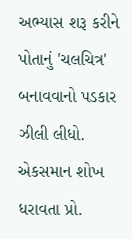અભ્યાસ શરૂ કરીને પોતાનું 'ચલચિત્ર' બનાવવાનો પડકાર ઝીલી લીધો. એકસમાન શોખ ધરાવતા પ્રો.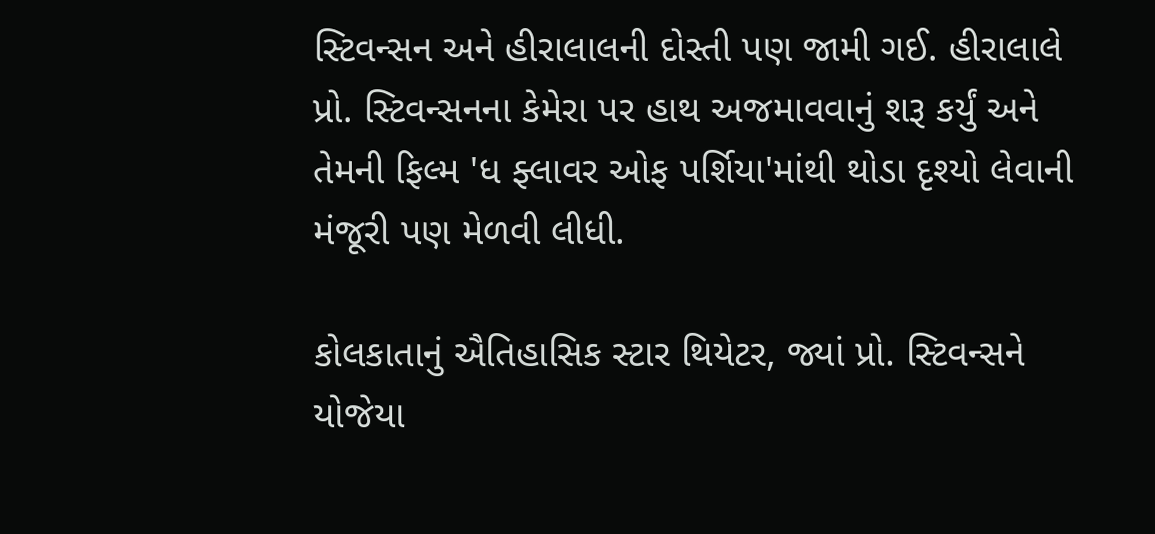સ્ટિવન્સન અને હીરાલાલની દોસ્તી પણ જામી ગઈ. હીરાલાલે પ્રો. સ્ટિવન્સનના કેમેરા પર હાથ અજમાવવાનું શરૂ કર્યું અને તેમની ફિલ્મ 'ધ ફ્લાવર ઓફ પર્શિયા'માંથી થોડા દૃશ્યો લેવાની મંજૂરી પણ મેળવી લીધી.

કોલકાતાનું ઐતિહાસિક સ્ટાર થિયેટર, જ્યાં પ્રો. સ્ટિવન્સને યોજેયા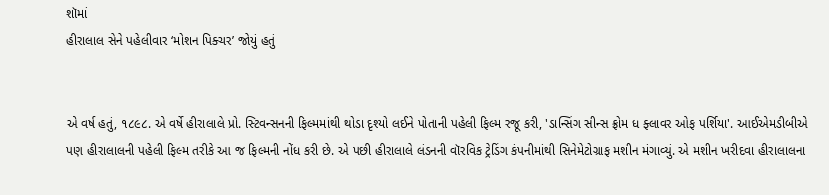શૉમાં
હીરાલાલ સેને પહેલીવાર ‘મોશન પિક્ચર’ જોયું હતું


એ વર્ષ હતું, ૧૮૯૮. એ વર્ષે હીરાલાલે પ્રો. સ્ટિવન્સનની ફિલ્મમાંથી થોડા દૃશ્યો લઈને પોતાની પહેલી ફિલ્મ રજૂ કરી, 'ડાન્સિંગ સીન્સ ફ્રોમ ધ ફ્લાવર ઓફ પર્શિયા'. આઈએમડીબીએ પણ હીરાલાલની પહેલી ફિલ્મ તરીકે આ જ ફિલ્મની નોંધ કરી છે. એ પછી હીરાલાલે લંડનની વૉરવિક ટ્રેડિંગ કંપનીમાંથી સિનેમેટોગ્રાફ મશીન મંગાવ્યું. એ મશીન ખરીદવા હીરાલાલના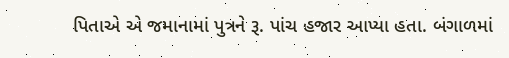પિતાએ એ જમાનામાં પુત્રને રૂ. પાંચ હજાર આપ્યા હતા. બંગાળમાં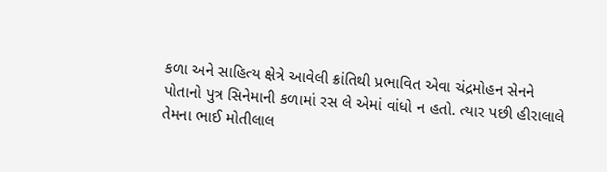કળા અને સાહિત્ય ક્ષેત્રે આવેલી ક્રાંતિથી પ્રભાવિત એવા ચંદ્રમોહન સેનને પોતાનો પુત્ર સિનેમાની કળામાં રસ લે એમાં વાંધો ન હતો. ત્યાર પછી હીરાલાલે તેમના ભાઈ મોતીલાલ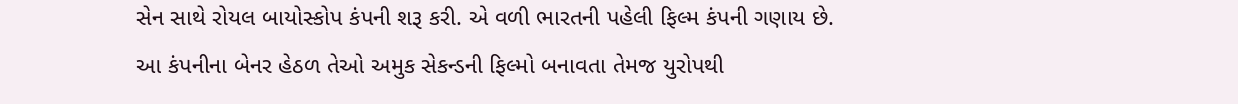સેન સાથે રોયલ બાયોસ્કોપ કંપની શરૂ કરી. એ વળી ભારતની પહેલી ફિલ્મ કંપની ગણાય છે. આ કંપનીના બેનર હેઠળ તેઓ અમુક સેકન્ડની ફિલ્મો બનાવતા તેમજ યુરોપથી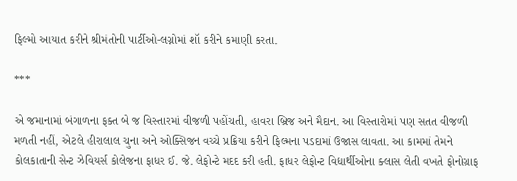ફિલ્મો આયાત કરીને શ્રીમંતોની પાર્ટીઓ-લગ્નોમાં શૉ કરીને કમાણી કરતા.

***

એ જમાનામાં બંગાળના ફક્ત બે જ વિસ્તારમાં વીજળી પહોંચતી, હાવરા બ્રિજ અને મૈદાન. આ વિસ્તારોમાં પણ સતત વીજળી મળતી નહીં, એટલે હીરાલાલ ચુના અને ઓક્સિજન વચ્ચે પ્રક્રિયા કરીને ફિલ્મના પડદામાં ઉજાસ લાવતા. આ કામમાં તેમને કોલકાતાની સેન્ટ ઝેવિયર્સ કોલેજના ફાધર ઈ. જે. લેફોન્ટે મદદ કરી હતી. ફાધર લેફોન્ટ વિદ્યાર્થીઓના ક્લાસ લેતી વખતે ફોનોગ્રાફ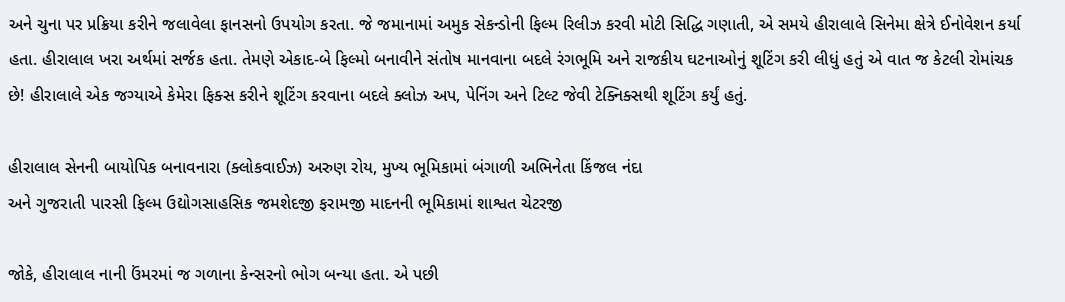અને ચુના પર પ્રક્રિયા કરીને જલાવેલા ફાનસનો ઉપયોગ કરતા. જે જમાનામાં અમુક સેકન્ડોની ફિલ્મ રિલીઝ કરવી મોટી સિદ્ધિ ગણાતી, એ સમયે હીરાલાલે સિનેમા ક્ષેત્રે ઈનોવેશન કર્યા હતા. હીરાલાલ ખરા અર્થમાં સર્જક હતા. તેમણે એકાદ-બે ફિલ્મો બનાવીને સંતોષ માનવાના બદલે રંગભૂમિ અને રાજકીય ઘટનાઓનું શૂટિંગ કરી લીધું હતું એ વાત જ કેટલી રોમાંચક છે! હીરાલાલે એક જગ્યાએ કેમેરા ફિક્સ કરીને શૂટિંગ કરવાના બદલે ક્લોઝ અપ, પેનિંગ અને ટિલ્ટ જેવી ટેક્નિક્સથી શૂટિંગ કર્યું હતું.

હીરાલાલ સેનની બાયોપિક બનાવનારા (ક્લોકવાઈઝ) અરુણ રોય, મુખ્ય ભૂમિકામાં બંગાળી અભિનેતા કિંજલ નંદા
અને ગુજરાતી પારસી ફિલ્મ ઉદ્યોગસાહસિક જમશેદજી ફરામજી માદનની ભૂમિકામાં શાશ્વત ચેટરજી

જોકે, હીરાલાલ નાની ઉંમરમાં જ ગળાના કેન્સરનો ભોગ બન્યા હતા. એ પછી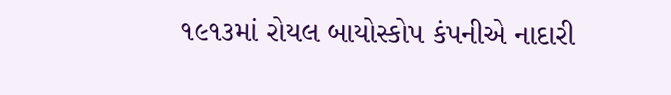૧૯૧૩માં રોયલ બાયોસ્કોપ કંપનીએ નાદારી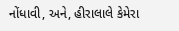નોંધાવી, અને, હીરાલાલે કેમેરા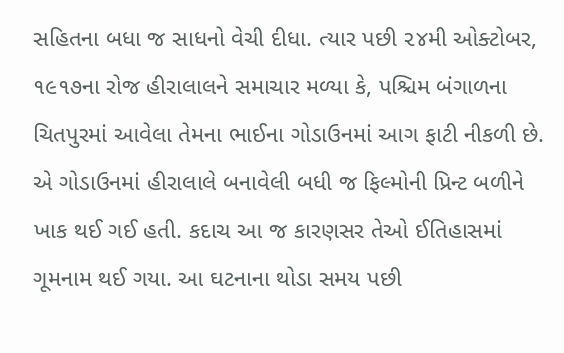સહિતના બધા જ સાધનો વેચી દીધા. ત્યાર પછી ૨૪મી ઓક્ટોબર, ૧૯૧૭ના રોજ હીરાલાલને સમાચાર મળ્યા કે, પશ્ચિમ બંગાળના ચિતપુરમાં આવેલા તેમના ભાઈના ગોડાઉનમાં આગ ફાટી નીકળી છે. એ ગોડાઉનમાં હીરાલાલે બનાવેલી બધી જ ફિલ્મોની પ્રિન્ટ બળીને ખાક થઈ ગઈ હતી. કદાચ આ જ કારણસર તેઓ ઈતિહાસમાં ગૂમનામ થઈ ગયા. આ ઘટનાના થોડા સમય પછી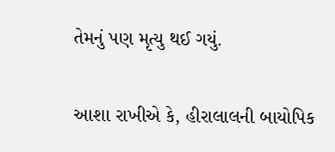તેમનું પણ મૃત્યુ થઈ ગયું.

આશા રાખીએ કે, હીરાલાલની બાયોપિક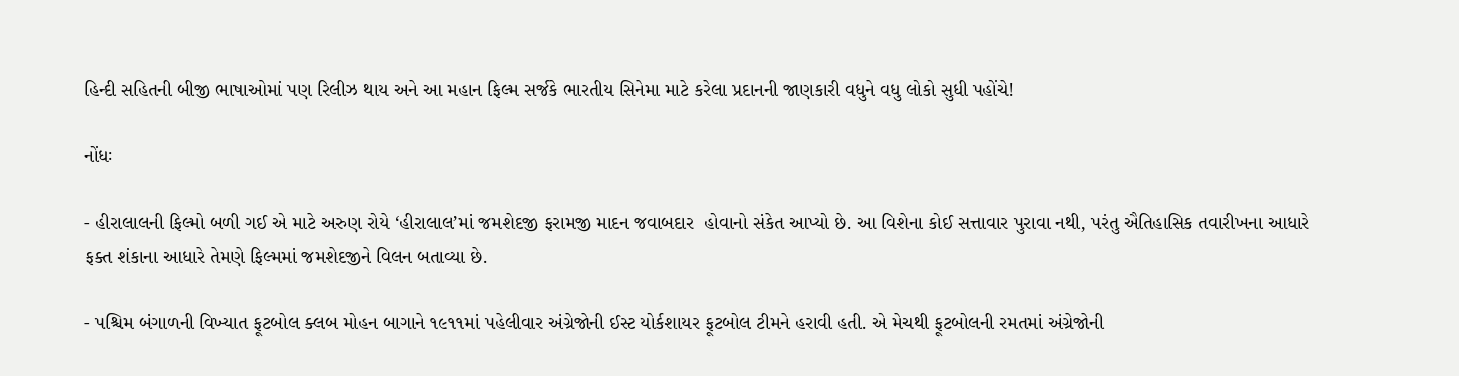હિન્દી સહિતની બીજી ભાષાઓમાં પણ રિલીઝ થાય અને આ મહાન ફિલ્મ સર્જકે ભારતીય સિનેમા માટે કરેલા પ્રદાનની જાણકારી વધુને વધુ લોકો સુધી પહોંચે!

નોંધઃ

- હીરાલાલની ફિલ્મો બળી ગઈ એ માટે અરુણ રોયે ‘હીરાલાલ’માં જમશેદજી ફરામજી માદન જવાબદાર  હોવાનો સંકેત આપ્યો છે. આ વિશેના કોઈ સત્તાવાર પુરાવા નથી, પરંતુ ઐતિહાસિક તવારીખના આધારે  ફક્ત શંકાના આધારે તેમણે ફિલ્મમાં જમશેદજીને વિલન બતાવ્યા છે.

- પશ્ચિમ બંગાળની વિખ્યાત ફૂટબોલ ક્લબ મોહન બાગાને ૧૯૧૧માં પહેલીવાર અંગ્રેજોની ઈસ્ટ યોર્કશાયર ફૂટબોલ ટીમને હરાવી હતી. એ મેચથી ફૂટબોલની રમતમાં અંગ્રેજોની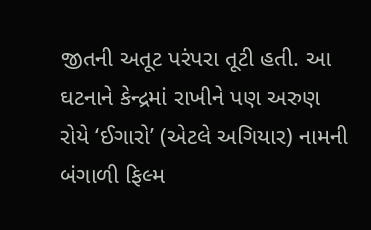જીતની અતૂટ પરંપરા તૂટી હતી. આ ઘટનાને કેન્દ્રમાં રાખીને પણ અરુણ રોયે ‘ઈગારો’ (એટલે અગિયાર) નામની બંગાળી ફિલ્મ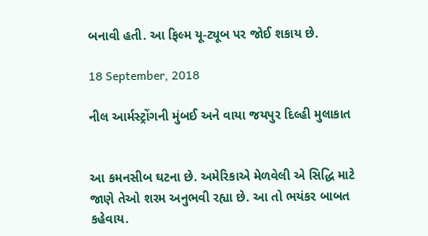બનાવી હતી. આ ફિલ્મ યૂ-ટ્યૂબ પર જોઈ શકાય છે.

18 September, 2018

નીલ આર્મસ્ટ્રોંગની મુંબઈ અને વાયા જયપુર દિલ્હી મુલાકાત


આ કમનસીબ ઘટના છે. અમેરિકાએ મેળવેલી એ સિદ્ધિ માટે જાણે તેઓ શરમ અનુભવી રહ્યા છે. આ તો ભયંકર બાબત કહેવાય.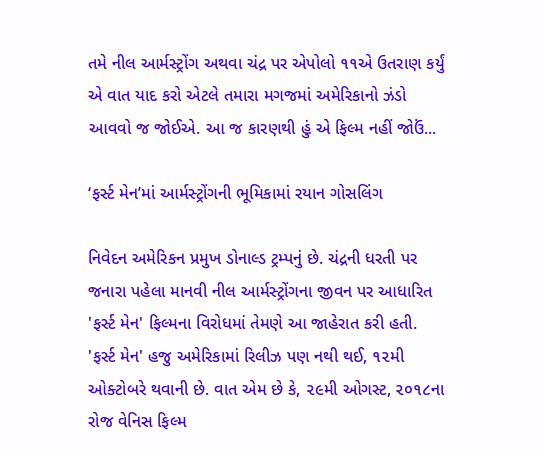તમે નીલ આર્મસ્ટ્રોંગ અથવા ચંદ્ર પર એપોલો ૧૧એ ઉતરાણ કર્યું એ વાત યાદ કરો એટલે તમારા મગજમાં અમેરિકાનો ઝંડો આવવો જ જોઈએ. આ જ કારણથી હું એ ફિલ્મ નહીં જોઉં...

‘ફર્સ્ટ મેન’માં આર્મસ્ટ્રોંગની ભૂમિકામાં રયાન ગોસલિંગ

નિવેદન અમેરિકન પ્રમુખ ડોનાલ્ડ ટ્રમ્પનું છે. ચંદ્રની ધરતી પર જનારા પહેલા માનવી નીલ આર્મસ્ટ્રોંગના જીવન પર આધારિત 'ફર્સ્ટ મેન' ફિલ્મના વિરોધમાં તેમણે આ જાહેરાત કરી હતી. 'ફર્સ્ટ મેન' હજુ અમેરિકામાં રિલીઝ પણ નથી થઈ, ૧૨મી ઓક્ટોબરે થવાની છે. વાત એમ છે કે, ૨૯મી ઓગસ્ટ, ૨૦૧૮ના રોજ વેનિસ ફિલ્મ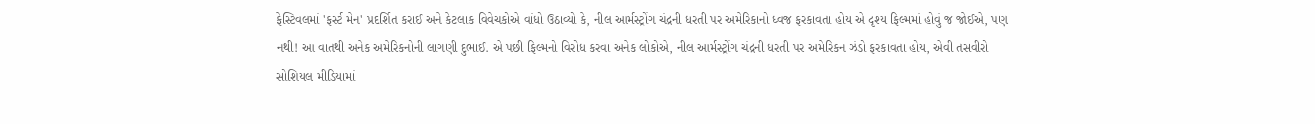ફેસ્ટિવલમાં 'ફર્સ્ટ મેન' પ્રદર્શિત કરાઈ અને કેટલાક વિવેચકોએ વાંધો ઉઠાવ્યો કે, નીલ આર્મસ્ટ્રોંગ ચંદ્રની ધરતી પર અમેરિકાનો ધ્વજ ફરકાવતા હોય એ દૃશ્ય ફિલ્મમાં હોવું જ જોઈએ, પણ નથી! આ વાતથી અનેક અમેરિકનોની લાગણી દુભાઈ. એ પછી ફિલ્મનો વિરોધ કરવા અનેક લોકોએ, નીલ આર્મસ્ટ્રોંગ ચંદ્રની ધરતી પર અમેરિકન ઝંડો ફરકાવતા હોય, એવી તસવીરો સોશિયલ મીડિયામાં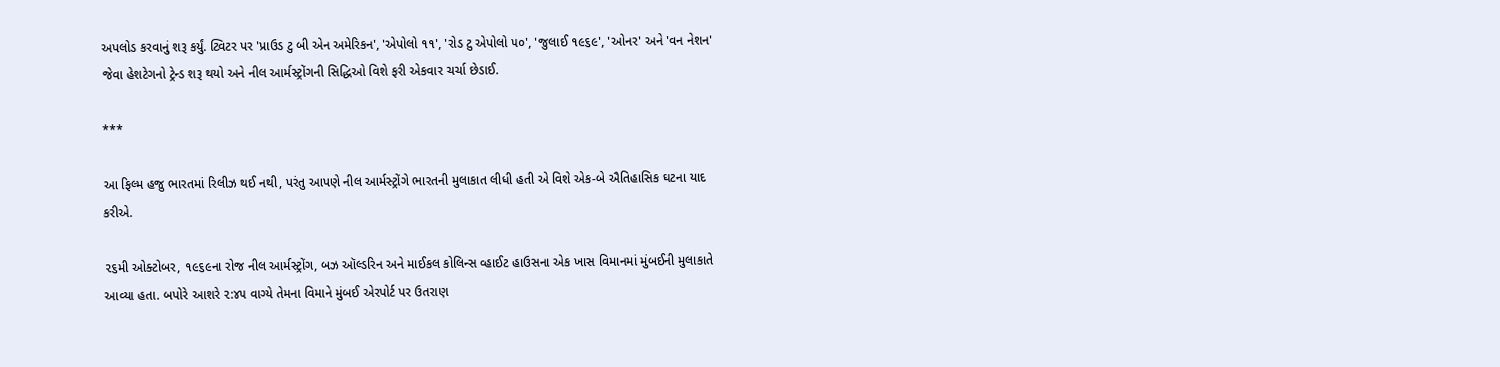અપલોડ કરવાનું શરૂ કર્યું. ટ્વિટર પર 'પ્રાઉડ ટુ બી એન અમેરિકન', 'એપોલો ૧૧', 'રોડ ટુ એપોલો ૫૦', 'જુલાઈ ૧૯૬૯', 'ઓનર' અને 'વન નેશન' જેવા હેશટેગનો ટ્રેન્ડ શરૂ થયો અને નીલ આર્મસ્ટ્રોંગની સિદ્ધિઓ વિશે ફરી એકવાર ચર્ચા છેડાઈ.

***

આ ફિલ્મ હજુ ભારતમાં રિલીઝ થઈ નથી, પરંતુ આપણે નીલ આર્મસ્ટ્રોંગે ભારતની મુલાકાત લીધી હતી એ વિશે એક-બે ઐતિહાસિક ઘટના યાદ કરીએ.

૨૬મી ઓક્ટોબર, ૧૯૬૯ના રોજ નીલ આર્મસ્ટ્રોંગ, બઝ ઑલ્ડરિન અને માઈકલ કોલિન્સ વ્હાઈટ હાઉસના એક ખાસ વિમાનમાં મુંબઈની મુલાકાતે આવ્યા હતા. બપોરે આશરે ૨:૪૫ વાગ્યે તેમના વિમાને મુંબઈ એરપોર્ટ પર ઉતરાણ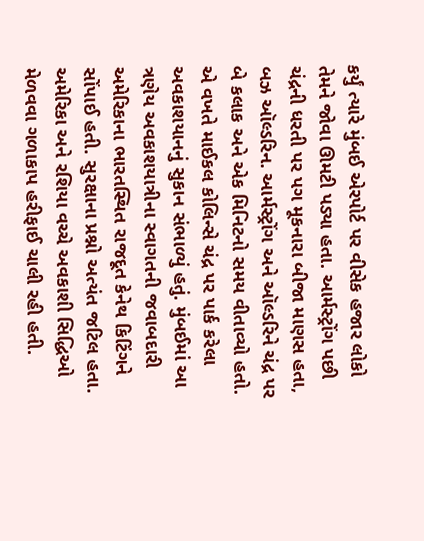કર્યું ત્યારે મુંબઈ એરપોર્ટ પર વીસેક હજાર લોકો તેમને જોવા ઊમટી પડ્યા હતા. આર્મસ્ટ્રોંગ પછી ચંદ્રની ધરતી પર પગ મૂકનારા બીજા માણસ હતા, બઝ ઑલ્ડરિન. આર્મસ્ટ્રોંગ અને ઑલ્ડરિને ચંદ્ર પર બે કલાક અને એક મિનિટનો સમય વીતાવ્યો હતો. એ વખતે માઈકલ કોલિન્સે ચંદ્ર પર પાર્ક કરેલા અવકાશયાનનું સુકાન સંભાળ્યું હતું. મુંબઈમાં આ ત્રણેય અવકાશયાત્રીના સ્વાગતની જવાબદારી અમેરિકાના ભારતસ્થિત રાજદૂત કેનેથ કિટિંગને સોંપાઈ હતી. સુરક્ષાના પ્રશ્નો અત્યંત જટિલ હતા. અમેરિકા અને રશિયા વચ્ચે અવકાશી સિદ્ધિઓ મેળવવા ગળાકાપ હરીફાઈ ચાલી રહી હતી.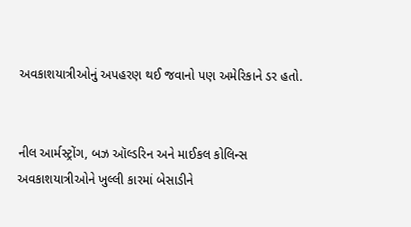અવકાશયાત્રીઓનું અપહરણ થઈ જવાનો પણ અમેરિકાને ડર હતો.


નીલ આર્મસ્ટ્રોંગ, બઝ ઑલ્ડરિન અને માઈકલ કોલિન્સ
અવકાશયાત્રીઓને ખુલ્લી કારમાં બેસાડીને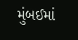મુંબઈમાં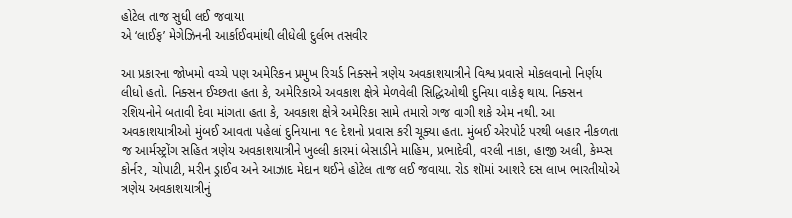હોટેલ તાજ સુધી લઈ જવાયા
એ ‘લાઈફ’ મેગેઝિનની આર્કાઈવમાંથી લીધેલી દુર્લભ તસવીર

આ પ્રકારના જોખમો વચ્ચે પણ અમેરિકન પ્રમુખ રિચર્ડ નિક્સને ત્રણેય અવકાશયાત્રીને વિશ્વ પ્રવાસે મોકલવાનો નિર્ણય લીધો હતો. નિક્સન ઈચ્છતા હતા કે, અમેરિકાએ અવકાશ ક્ષેત્રે મેળવેલી સિદ્ધિઓથી દુનિયા વાકેફ થાય. નિક્સન રશિયનોને બતાવી દેવા માંગતા હતા કે, અવકાશ ક્ષેત્રે અમેરિકા સામે તમારો ગજ વાગી શકે એમ નથી. આ અવકાશયાત્રીઓ મુંબઈ આવતા પહેલાં દુનિયાના ૧૯ દેશનો પ્રવાસ કરી ચૂક્યા હતા. મુંબઈ એરપોર્ટ પરથી બહાર નીકળતા જ આર્મસ્ટ્રોંગ સહિત ત્રણેય અવકાશયાત્રીને ખુલ્લી કારમાં બેસાડીને માહિમ, પ્રભાદેવી, વરલી નાકા, હાજી અલી, કેમ્પ્સ કોર્નર, ચોપાટી, મરીન ડ્રાઈવ અને આઝાદ મેદાન થઈને હોટેલ તાજ લઈ જવાયા. રોડ શૉમાં આશરે દસ લાખ ભારતીયોએ ત્રણેય અવકાશયાત્રીનું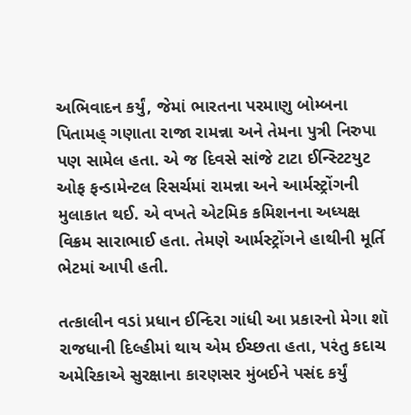અભિવાદન કર્યું, જેમાં ભારતના પરમાણુ બોમ્બના પિતામહ્ ગણાતા રાજા રામન્ના અને તેમના પુત્રી નિરુપા પણ સામેલ હતા. એ જ દિવસે સાંજે ટાટા ઈન્સ્ટિટયુટ ઓફ ફન્ડામેન્ટલ રિસર્ચમાં રામન્ના અને આર્મસ્ટ્રોંગની મુલાકાત થઈ. એ વખતે એટમિક કમિશનના અધ્યક્ષ વિક્રમ સારાભાઈ હતા. તેમણે આર્મસ્ટ્રોંગને હાથીની મૂર્તિ ભેટમાં આપી હતી.

તત્કાલીન વડાં પ્રધાન ઈન્દિરા ગાંધી આ પ્રકારનો મેગા શૉ રાજધાની દિલ્હીમાં થાય એમ ઈચ્છતા હતા, પરંતુ કદાચ અમેરિકાએ સુરક્ષાના કારણસર મુંબઈને પસંદ કર્યું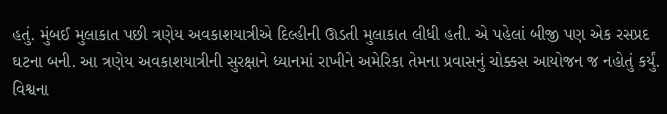હતું. મુંબઈ મુલાકાત પછી ત્રણેય અવકાશયાત્રીએ દિલ્હીની ઊડતી મુલાકાત લીધી હતી. એ પહેલાં બીજી પણ એક રસપ્રદ ઘટના બની. આ ત્રણેય અવકાશયાત્રીની સુરક્ષાને ધ્યાનમાં રાખીને અમેરિકા તેમના પ્રવાસનું ચોક્કસ આયોજન જ નહોતું કર્યું. વિશ્વના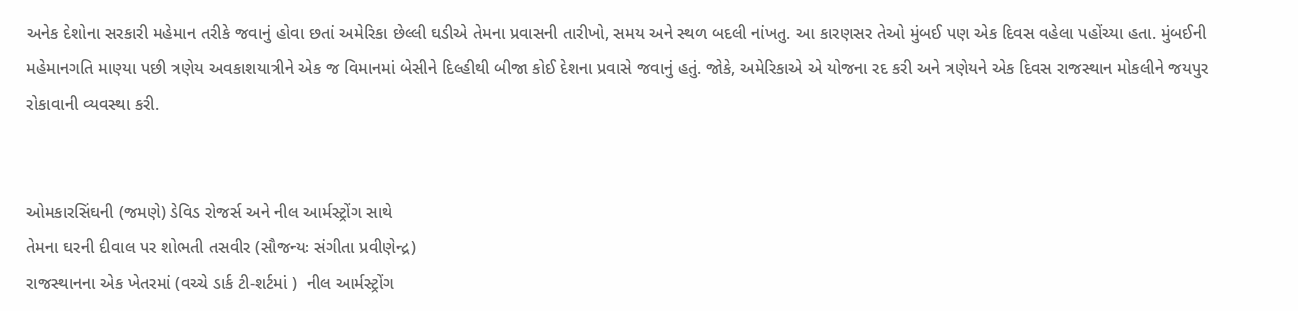અનેક દેશોના સરકારી મહેમાન તરીકે જવાનું હોવા છતાં અમેરિકા છેલ્લી ઘડીએ તેમના પ્રવાસની તારીખો, સમય અને સ્થળ બદલી નાંખતુ. આ કારણસર તેઓ મુંબઈ પણ એક દિવસ વહેલા પહોંચ્યા હતા. મુંબઈની મહેમાનગતિ માણ્યા પછી ત્રણેય અવકાશયાત્રીને એક જ વિમાનમાં બેસીને દિલ્હીથી બીજા કોઈ દેશના પ્રવાસે જવાનું હતું. જોકે, અમેરિકાએ એ યોજના રદ કરી અને ત્રણેયને એક દિવસ રાજસ્થાન મોકલીને જયપુર રોકાવાની વ્યવસ્થા કરી.


ઓમકારસિંઘની (જમણે) ડેવિડ રોજર્સ અને નીલ આર્મસ્ટ્રોંગ સાથે
તેમના ઘરની દીવાલ પર શોભતી તસવીર (સૌજન્યઃ સંગીતા પ્રવીણેન્દ્ર)
રાજસ્થાનના એક ખેતરમાં (વચ્ચે ડાર્ક ટી-શર્ટમાં )  નીલ આર્મસ્ટ્રોંગ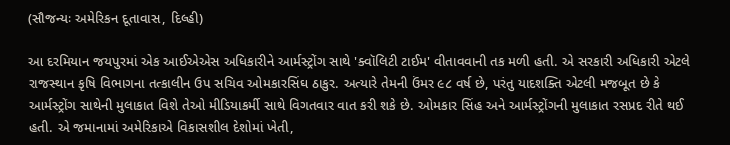(સૌજન્યઃ અમેરિકન દૂતાવાસ, દિલ્હી)

આ દરમિયાન જયપુરમાં એક આઈએએસ અધિકારીને આર્મસ્ટ્રોંગ સાથે 'ક્વૉલિટી ટાઈમ' વીતાવવાની તક મળી હતી. એ સરકારી અધિકારી એટલે રાજસ્થાન કૃષિ વિભાગના તત્કાલીન ઉપ સચિવ ઓમકારસિંઘ ઠાકુર. અત્યારે તેમની ઉંમર ૯૮ વર્ષ છે, પરંતુ યાદશક્તિ એટલી મજબૂત છે કે આર્મસ્ટ્રોંગ સાથેની મુલાકાત વિશે તેઓ મીડિયાકર્મી સાથે વિગતવાર વાત કરી શકે છે. ઓમકાર સિંહ અને આર્મસ્ટ્રોંગની મુલાકાત રસપ્રદ રીતે થઈ હતી. એ જમાનામાં અમેરિકાએ વિકાસશીલ દેશોમાં ખેતી,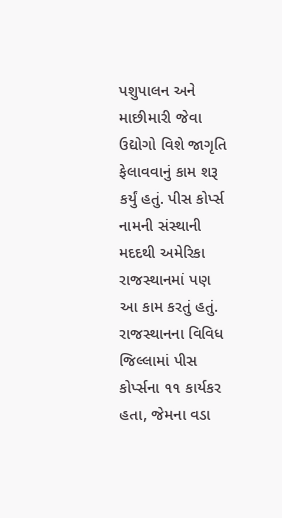પશુપાલન અને માછીમારી જેવા ઉદ્યોગો વિશે જાગૃતિ ફેલાવવાનું કામ શરૂ કર્યું હતું. પીસ કોર્પ્સ નામની સંસ્થાની મદદથી અમેરિકા રાજસ્થાનમાં પણ આ કામ કરતું હતું. રાજસ્થાનના વિવિધ જિલ્લામાં પીસ કોર્પ્સના ૧૧ કાર્યકર હતા, જેમના વડા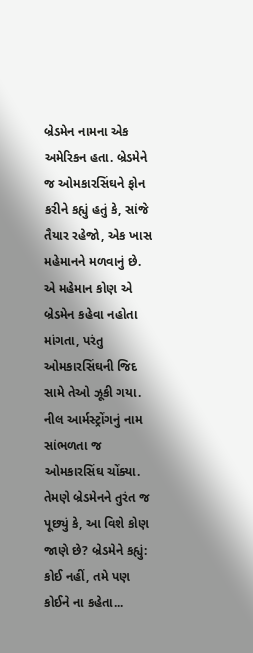બ્રેડમેન નામના એક અમેરિકન હતા. બ્રેડમેને જ ઓમકારસિંઘને ફોન કરીને કહ્યું હતું કે, સાંજે તૈયાર રહેજો, એક ખાસ મહેમાનને મળવાનું છે. એ મહેમાન કોણ એ બ્રેડમેન કહેવા નહોતા માંગતા, પરંતુ ઓમકારસિંઘની જિદ સામે તેઓ ઝૂકી ગયા. નીલ આર્મસ્ટ્રોંગનું નામ સાંભળતા જ ઓમકારસિંઘ ચોંક્યા. તેમણે બ્રેડમેનને તુરંત જ પૂછ્યું કે, આ વિશે કોણ જાણે છે? બ્રેડમેને કહ્યું: કોઈ નહીં, તમે પણ કોઈને ના કહેતા...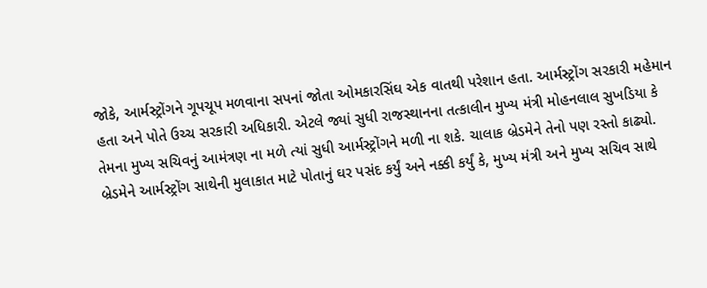જોકે, આર્મસ્ટ્રોંગને ગૂપચૂપ મળવાના સપનાં જોતા ઓમકારસિંઘ એક વાતથી પરેશાન હતા. આર્મસ્ટ્રોંગ સરકારી મહેમાન હતા અને પોતે ઉચ્ચ સરકારી અધિકારી. એટલે જ્યાં સુધી રાજસ્થાનના તત્કાલીન મુખ્ય મંત્રી મોહનલાલ સુખડિયા કે તેમના મુખ્ય સચિવનું આમંત્રણ ના મળે ત્યાં સુધી આર્મસ્ટ્રોંગને મળી ના શકે. ચાલાક બ્રેડમેને તેનો પણ રસ્તો કાઢ્યો. બ્રેડમેને આર્મસ્ટ્રોંગ સાથેની મુલાકાત માટે પોતાનું ઘર પસંદ કર્યું અને નક્કી કર્યું કે, મુખ્ય મંત્રી અને મુખ્ય સચિવ સાથે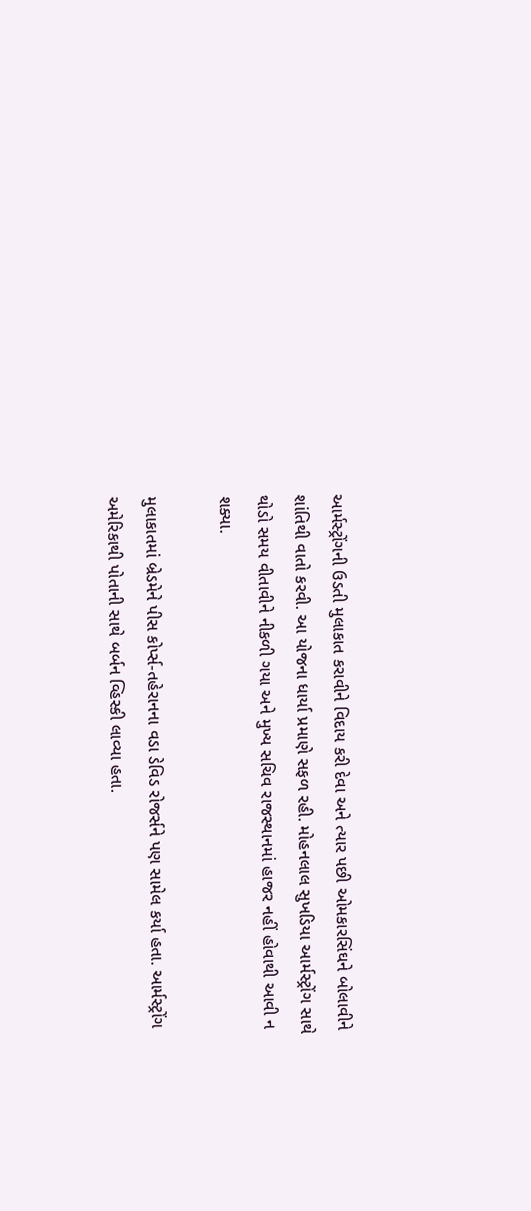આર્મસ્ટ્રોંગની ઉડતી મુલાકાત કરાવીને વિદાય કરી દેવા અને ત્યાર પછી ઓમકારસિંઘને બોલાવીને શાંતિથી વાતો કરવી. આ યોજના ધાર્યા પ્રમાણે સફળ રહી. મોહનલાલ સુખડિયા આર્મસ્ટ્રોંગ સાથે થોડો સમય વીતાવીને નીકળી ગયા અને મુખ્ય સચિવ રાજસ્થાનમાં હાજર નહીં હોવાથી આવી ન શક્યા.

મુલાકાતમાં બ્રેડમેને પીસ કોર્પ્સ-તહેરાનના વડા ડેવિડ રોજર્સને પણ સામેલ કર્યા હતા. આર્મસ્ટ્રોંગ અમેરિકાથી પોતાની સાથે બર્બન વ્હિસ્કી લાવ્યા હતા.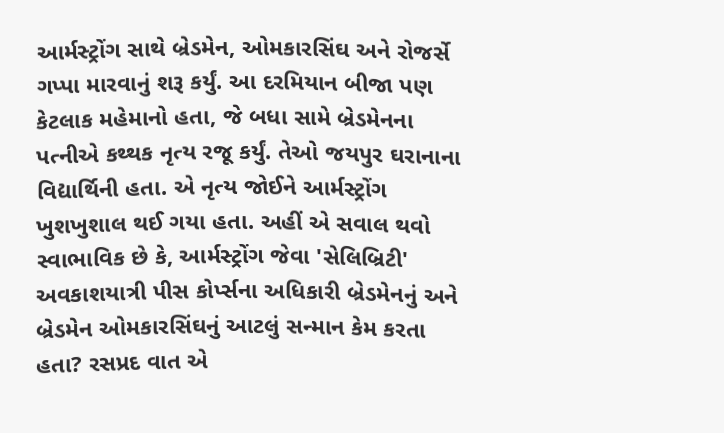આર્મસ્ટ્રોંગ સાથે બ્રેડમેન, ઓમકારસિંઘ અને રોજર્સે ગપ્પા મારવાનું શરૂ કર્યું. આ દરમિયાન બીજા પણ કેટલાક મહેમાનો હતા, જે બધા સામે બ્રેડમેનના પત્નીએ કથ્થક નૃત્ય રજૂ કર્યું. તેઓ જયપુર ઘરાનાના વિદ્યાર્થિની હતા. એ નૃત્ય જોઈને આર્મસ્ટ્રોંગ ખુશખુશાલ થઈ ગયા હતા. અહીં એ સવાલ થવો સ્વાભાવિક છે કે, આર્મસ્ટ્રોંગ જેવા 'સેલિબ્રિટી' અવકાશયાત્રી પીસ કોર્પ્સના અધિકારી બ્રેડમેનનું અને બ્રેડમેન ઓમકારસિંઘનું આટલું સન્માન કેમ કરતા હતા? રસપ્રદ વાત એ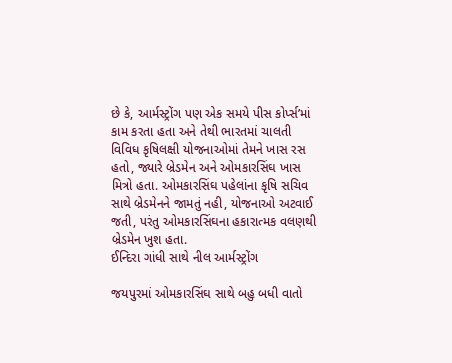છે કે, આર્મસ્ટ્રોંગ પણ એક સમયે પીસ કોર્પ્સ’માં કામ કરતા હતા અને તેથી ભારતમાં ચાલતી વિવિધ કૃષિલક્ષી યોજનાઓમાં તેમને ખાસ રસ હતો, જ્યારે બ્રેડમેન અને ઓમકારસિંઘ ખાસ મિત્રો હતા. ઓમકારસિંઘ પહેલાંના કૃષિ સચિવ સાથે બ્રેડમેનને જામતું નહી, યોજનાઓ અટવાઈ જતી, પરંતુ ઓમકારસિંઘના હકારાત્મક વલણથી બ્રેડમેન ખુશ હતા.
ઈન્દિરા ગાંધી સાથે નીલ આર્મસ્ટ્રોંગ

જયપુરમાં ઓમકારસિંઘ સાથે બહુ બધી વાતો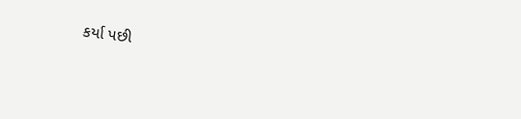કર્યા પછી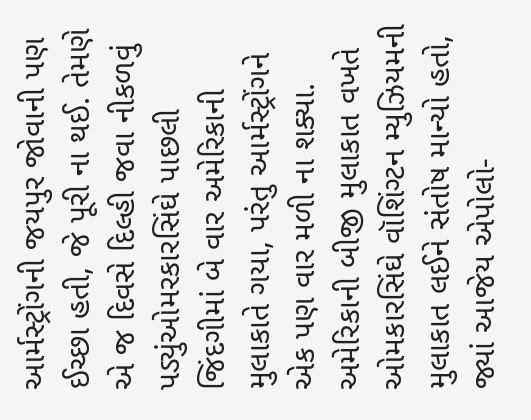આર્મસ્ટ્રોંગની જયપુર જોવાની પણ ઈચ્છા હતી, જે પૂરી ના થઈ. તેમણે એ જ દિવસે દિલ્હી જવા નીકળવું પડ્યુંઓમરકારસિંઘે પાછલી જિંદગીમાં બે વાર અમેરિકાની મુલાકાતે ગયા, પરંતુ આર્મસ્ટ્રોંગને એક પણ વાર મળી ના શક્યા. અમેરિકાની બીજી મુલાકાત વખતે ઓમકારસિંઘે વૉશિંગ્ટન મ્યુઝિયમની મુલાકાત લઈને સંતોષ માન્યો હતો, જ્યાં આજેય એપોલો-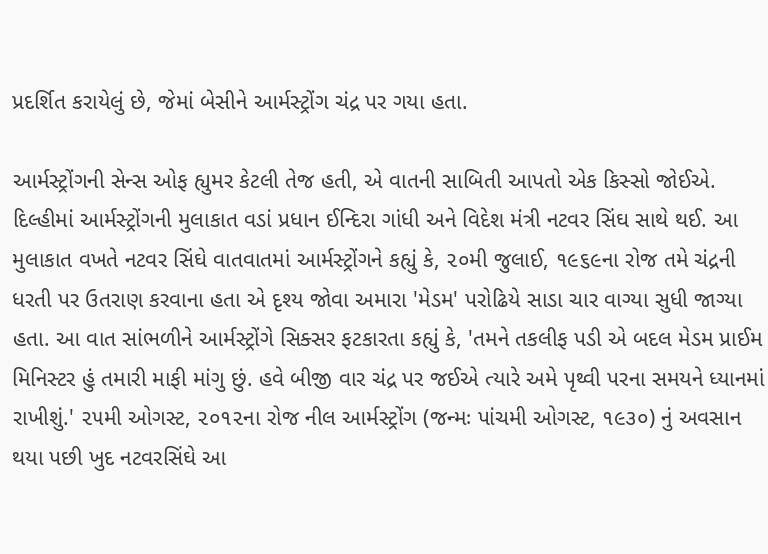પ્રદર્શિત કરાયેલું છે, જેમાં બેસીને આર્મસ્ટ્રોંગ ચંદ્ર પર ગયા હતા.

આર્મસ્ટ્રોંગની સેન્સ ઓફ હ્યુમર કેટલી તેજ હતી, એ વાતની સાબિતી આપતો એક કિસ્સો જોઈએ. દિલ્હીમાં આર્મસ્ટ્રોંગની મુલાકાત વડાં પ્રધાન ઈન્દિરા ગાંધી અને વિદેશ મંત્રી નટવર સિંઘ સાથે થઈ. આ મુલાકાત વખતે નટવર સિંઘે વાતવાતમાં આર્મસ્ટ્રોંગને કહ્યું કે, ૨૦મી જુલાઈ, ૧૯૬૯ના રોજ તમે ચંદ્રની ધરતી પર ઉતરાણ કરવાના હતા એ દૃશ્ય જોવા અમારા 'મેડમ' પરોઢિયે સાડા ચાર વાગ્યા સુધી જાગ્યા હતા. આ વાત સાંભળીને આર્મસ્ટ્રોંગે સિક્સર ફટકારતા કહ્યું કે, 'તમને તકલીફ પડી એ બદલ મેડમ પ્રાઈમ મિનિસ્ટર હું તમારી માફી માંગુ છું. હવે બીજી વાર ચંદ્ર પર જઈએ ત્યારે અમે પૃથ્વી પરના સમયને ધ્યાનમાં રાખીશું.' ૨૫મી ઓગસ્ટ, ૨૦૧૨ના રોજ નીલ આર્મસ્ટ્રોંગ (જન્મઃ પાંચમી ઓગસ્ટ, ૧૯૩૦) નું અવસાન થયા પછી ખુદ નટવરસિંઘે આ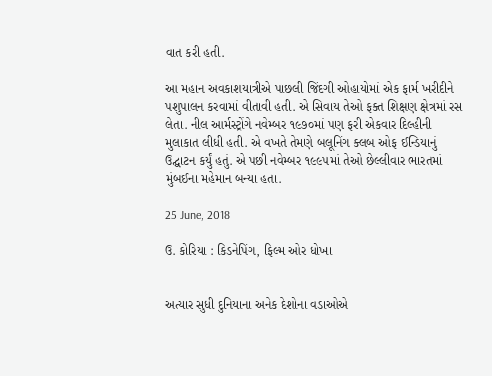વાત કરી હતી.

આ મહાન અવકાશયાત્રીએ પાછલી જિંદગી ઓહાયોમાં એક ફાર્મ ખરીદીને પશુપાલન કરવામાં વીતાવી હતી. એ સિવાય તેઓ ફક્ત શિક્ષણ ક્ષેત્રમાં રસ લેતા. નીલ આર્મસ્ટ્રોંગે નવેમ્બર ૧૯૭૦માં પણ ફરી એકવાર દિલ્હીની મુલાકાત લીધી હતી. એ વખતે તેમણે બલૂનિંગ ક્લબ ઓફ ઈન્ડિયાનું ઉદ્ઘાટન કર્યું હતું. એ પછી નવેમ્બર ૧૯૯૫માં તેઓ છેલ્લીવાર ભારતમાં મુંબઈના મહેમાન બન્યા હતા.

25 June, 2018

ઉ. કોરિયા : કિડનેપિંગ, ફિલ્મ ઓર ધોખા


અત્યાર સુધી દુનિયાના અનેક દેશોના વડાઓએ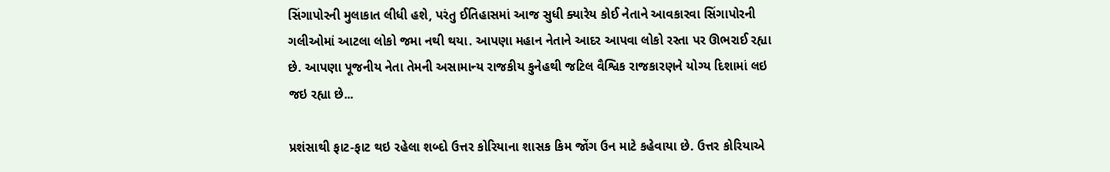સિંગાપોરની મુલાકાત લીધી હશે, પરંતુ ઈતિહાસમાં આજ સુધી ક્યારેય કોઈ નેતાને આવકારવા સિંગાપોરની ગલીઓમાં આટલા લોકો જમા નથી થયા. આપણા મહાન નેતાને આદર આપવા લોકો રસ્તા પર ઊભરાઈ રહ્યા છે. આપણા પૂજનીય નેતા તેમની અસામાન્ય રાજકીય કુનેહથી જટિલ વૈશ્વિક રાજકારણને યોગ્ય દિશામાં લઇ જઇ રહ્યા છે...

પ્રશંસાથી ફાટ-ફાટ થઇ રહેલા શબ્દો ઉત્તર કોરિયાના શાસક કિમ જોંગ ઉન માટે કહેવાયા છે. ઉત્તર કોરિયાએ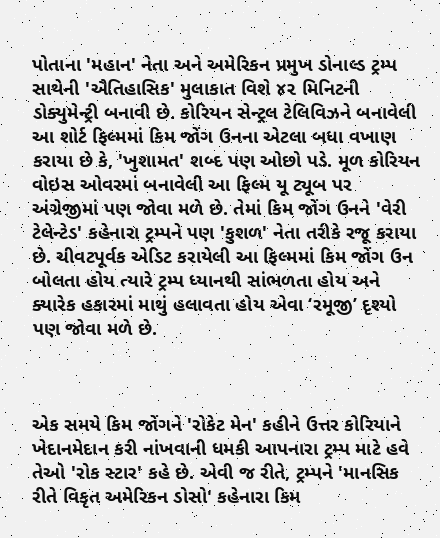પોતાના 'મહાન' નેતા અને અમેરિકન પ્રમુખ ડોનાલ્ડ ટ્રમ્પ સાથેની 'ઐતિહાસિક' મુલાકાત વિશે ૪૨ મિનિટની ડોક્યુમેન્ટ્રી બનાવી છે. કોરિયન સેન્ટ્રલ ટેલિવિઝને બનાવેલી આ શોર્ટ ફિલ્મમાં કિમ જોંગ ઉનના એટલા બધા વખાણ કરાયા છે કે, 'ખુશામત' શબ્દ પણ ઓછો પડે. મૂળ કોરિયન વોઇસ ઓવરમાં બનાવેલી આ ફિલ્મ યૂ ટ્યૂબ પર અંગ્રેજીમાં પણ જોવા મળે છે. તેમાં કિમ જોંગ ઉનને 'વેરી ટેલેન્ટેડ' કહેનારા ટ્રમ્પને પણ 'કુશળ' નેતા તરીકે રજૂ કરાયા છે. ચીવટપૂર્વક એડિટ કરાયેલી આ ફિલ્મમાં કિમ જોંગ ઉન બોલતા હોય ત્યારે ટ્રમ્પ ધ્યાનથી સાંભળતા હોય અને ક્યારેક હકારમાં માથું હલાવતા હોય એવા ‘રમૂજી’ દૃશ્યો પણ જોવા મળે છે.



એક સમયે કિમ જોંગને 'રોકેટ મેન' કહીને ઉત્તર કોરિયાને ખેદાનમેદાન કરી નાંખવાની ધમકી આપનારા ટ્રમ્પ માટે હવે તેઓ 'રોક સ્ટાર' કહે છે. એવી જ રીતે, ટ્રમ્પને 'માનસિક રીતે વિકૃત અમેરિકન ડોસો' કહેનારા કિમ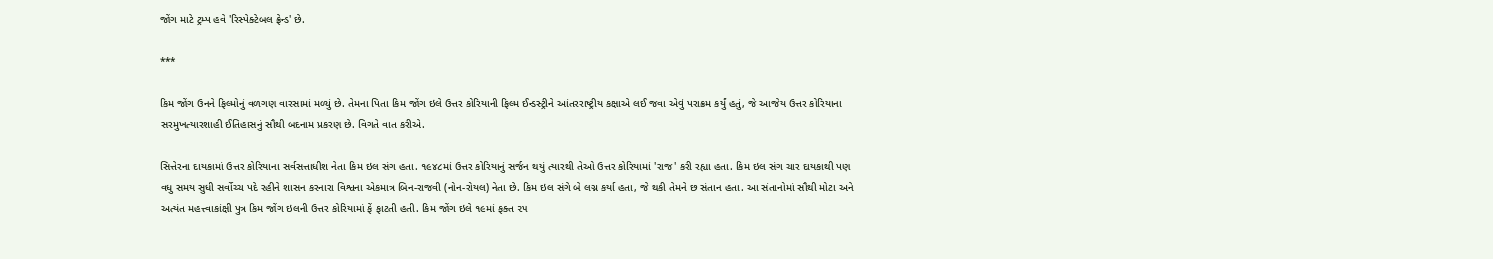જોંગ માટે ટ્રમ્પ હવે 'રિસ્પેક્ટેબલ ફ્રેન્ડ' છે.

***

કિમ જોંગ ઉનને ફિલ્મોનું વળગણ વારસામાં મળ્યું છે. તેમના પિતા કિમ જોંગ ઇલે ઉત્તર કોરિયાની ફિલ્મ ઈન્ડસ્ટ્રીને આંતરરાષ્ટ્રીય કક્ષાએ લઈ જવા એવું પરાક્રમ કર્યું હતું, જે આજેય ઉત્તર કોરિયાના સરમુખત્યારશાહી ઈતિહાસનું સૌથી બદનામ પ્રકરણ છે. વિગતે વાત કરીએ.

સિત્તેરના દાયકામાં ઉત્તર કોરિયાના સર્વસત્તાધીશ નેતા કિમ ઇલ સંગ હતા. ૧૯૪૮માં ઉત્તર કોરિયાનું સર્જન થયું ત્યારથી તેઓ ઉત્તર કોરિયામાં 'રાજ' કરી રહ્યા હતા. કિમ ઇલ સંગ ચાર દાયકાથી પણ વધુ સમય સુધી સર્વોચ્ચ પદે રહીને શાસન કરનારા વિશ્વના એકમાત્ર બિન-રાજવી (નોન-રોયલ) નેતા છે. કિમ ઇલ સંગે બે લગ્ન કર્યા હતા, જે થકી તેમને છ સંતાન હતા. આ સંતાનોમાં સૌથી મોટા અને અત્યંત મહત્ત્વાકાંક્ષી પુત્ર કિમ જોંગ ઇલની ઉત્તર કોરિયામાં ફેં ફાટતી હતી. કિમ જોંગ ઇલે ૧૯માં ફક્ત ૨૫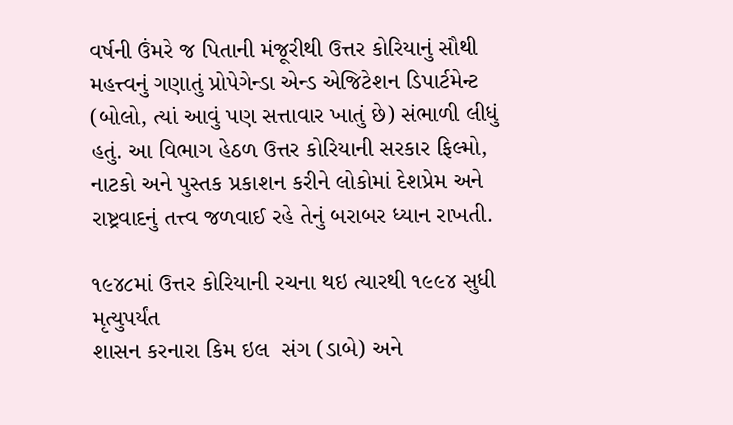વર્ષની ઉંમરે જ પિતાની મંજૂરીથી ઉત્તર કોરિયાનું સૌથી મહત્ત્વનું ગણાતું પ્રોપેગેન્ડા એન્ડ એજિટેશન ડિપાર્ટમેન્ટ (બોલો, ત્યાં આવું પણ સત્તાવાર ખાતું છે) સંભાળી લીધું હતું. આ વિભાગ હેઠળ ઉત્તર કોરિયાની સરકાર ફિલ્મો, નાટકો અને પુસ્તક પ્રકાશન કરીને લોકોમાં દેશપ્રેમ અને રાષ્ટ્રવાદનું તત્ત્વ જળવાઈ રહે તેનું બરાબર ધ્યાન રાખતી.

૧૯૪૮માં ઉત્તર કોરિયાની રચના થઇ ત્યારથી ૧૯૯૪ સુધી મૃત્યુપર્યંત
શાસન કરનારા કિમ ઇલ  સંગ (ડાબે) અને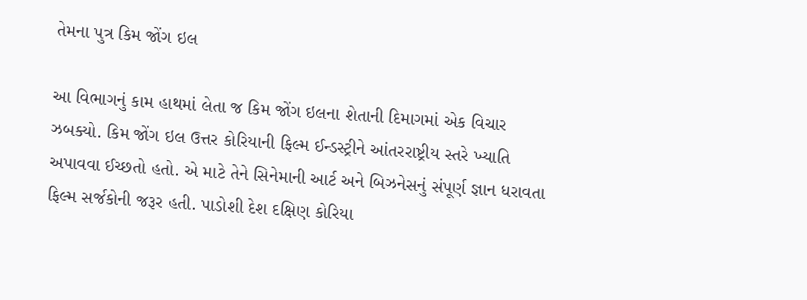તેમના પુત્ર કિમ જોંગ ઇલ

આ વિભાગનું કામ હાથમાં લેતા જ કિમ જોંગ ઇલના શેતાની દિમાગમાં એક વિચાર ઝબક્યો. કિમ જોંગ ઇલ ઉત્તર કોરિયાની ફિલ્મ ઈન્ડસ્ટ્રીને આંતરરાષ્ટ્રીય સ્તરે ખ્યાતિ અપાવવા ઈચ્છતો હતો. એ માટે તેને સિનેમાની આર્ટ અને બિઝનેસનું સંપૂર્ણ જ્ઞાન ધરાવતા ફિલ્મ સર્જકોની જરૂર હતી. પાડોશી દેશ દક્ષિણ કોરિયા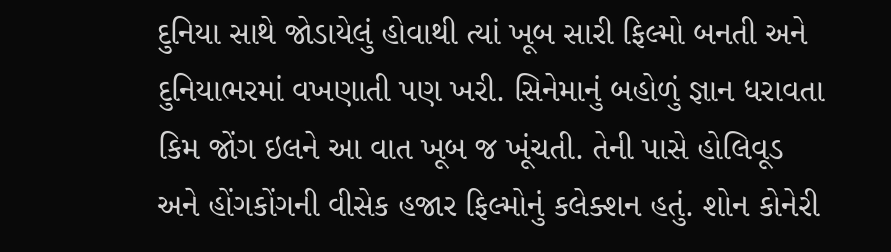દુનિયા સાથે જોડાયેલું હોવાથી ત્યાં ખૂબ સારી ફિલ્મો બનતી અને દુનિયાભરમાં વખણાતી પણ ખરી. સિનેમાનું બહોળું જ્ઞાન ધરાવતા કિમ જોંગ ઇલને આ વાત ખૂબ જ ખૂંચતી. તેની પાસે હોલિવૂડ અને હોંગકોંગની વીસેક હજાર ફિલ્મોનું કલેક્શન હતું. શોન કોનેરી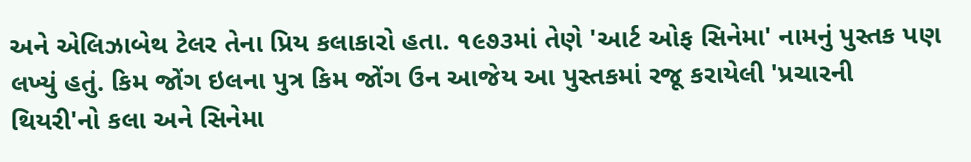અને એલિઝાબેથ ટેલર તેના પ્રિય કલાકારો હતા. ૧૯૭૩માં તેણે 'આર્ટ ઓફ સિનેમા' નામનું પુસ્તક પણ લખ્યું હતું. કિમ જોંગ ઇલના પુત્ર કિમ જોંગ ઉન આજેય આ પુસ્તકમાં રજૂ કરાયેલી 'પ્રચારની થિયરી'નો કલા અને સિનેમા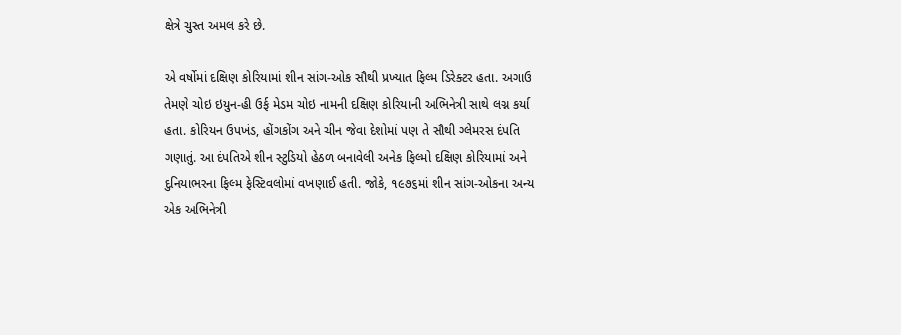ક્ષેત્રે ચુસ્ત અમલ કરે છે.

એ વર્ષોમાં દક્ષિણ કોરિયામાં શીન સાંગ-ઓક સૌથી પ્રખ્યાત ફિલ્મ ડિરેક્ટર હતા. અગાઉ તેમણે ચોઇ ઇયુન-હી ઉર્ફ મેડમ ચોઇ નામની દક્ષિણ કોરિયાની અભિનેત્રી સાથે લગ્ન કર્યા હતા. કોરિયન ઉપખંડ, હોંગકોંગ અને ચીન જેવા દેશોમાં પણ તે સૌથી ગ્લેમરસ દંપતિ ગણાતું. આ દંપતિએ શીન સ્ટુડિયો હેઠળ બનાવેલી અનેક ફિલ્મો દક્ષિણ કોરિયામાં અને દુનિયાભરના ફિલ્મ ફેસ્ટિવલોમાં વખણાઈ હતી. જોકે, ૧૯૭૬માં શીન સાંગ-ઓકના અન્ય એક અભિનેત્રી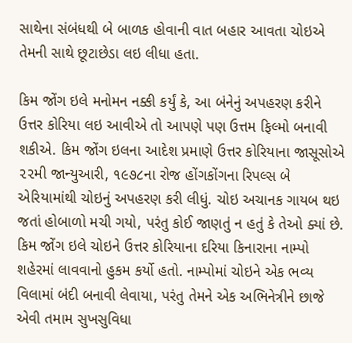સાથેના સંબંધથી બે બાળક હોવાની વાત બહાર આવતા ચોઇએ તેમની સાથે છૂટાછેડા લઇ લીધા હતા.

કિમ જોંગ ઇલે મનોમન નક્કી કર્યું કે, આ બંનેનું અપહરણ કરીને ઉત્તર કોરિયા લઇ આવીએ તો આપણે પણ ઉત્તમ ફિલ્મો બનાવી શકીએ. કિમ જોંગ ઇલના આદેશ પ્રમાણે ઉત્તર કોરિયાના જાસૂસોએ ૨૨મી જાન્યુઆરી, ૧૯૭૮ના રોજ હોંગકોંગના રિપલ્સ બે એરિયામાંથી ચોઇનું અપહરણ કરી લીધું. ચોઇ અચાનક ગાયબ થઇ જતાં હોબાળો મચી ગયો, પરંતુ કોઈ જાણતું ન હતું કે તેઓ ક્યાં છે. કિમ જોંગ ઇલે ચોઇને ઉત્તર કોરિયાના દરિયા કિનારાના નામ્પો શહેરમાં લાવવાનો હુકમ કર્યો હતો. નામ્પોમાં ચોઇને એક ભવ્ય વિલામાં બંદી બનાવી લેવાયા, પરંતુ તેમને એક અભિનેત્રીને છાજે એવી તમામ સુખસુવિધા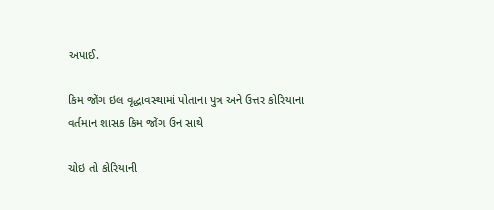અપાઈ.

કિમ જોંગ ઇલ વૃદ્ધાવસ્થામાં પોતાના પુત્ર અને ઉત્તર કોરિયાના
વર્તમાન શાસક કિમ જોંગ ઉન સાથે

ચોઇ તો કોરિયાની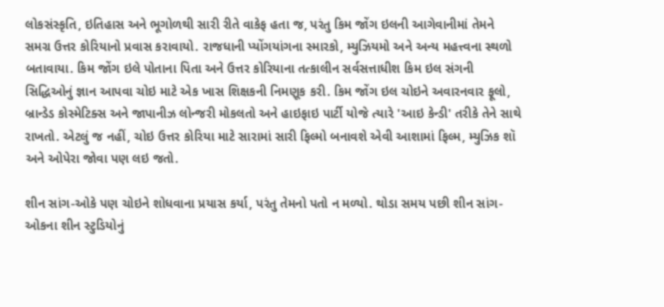લોકસંસ્કૃતિ, ઇતિહાસ અને ભૂગોળથી સારી રીતે વાકેફ હતા જ, પરંતુ કિમ જોંગ ઇલની આગેવાનીમાં તેમને સમગ્ર ઉત્તર કોરિયાનો પ્રવાસ કરાવાયો. રાજધાની પ્યોંગયાંગના સ્મારકો, મ્યુઝિયમો અને અન્ય મહત્ત્વના સ્થળો બતાવાયા. કિમ જોંગ ઇલે પોતાના પિતા અને ઉત્તર કોરિયાના તત્કાલીન સર્વસત્તાધીશ કિમ ઇલ સંગની સિદ્ધિઓનું જ્ઞાન આપવા ચોઇ માટે એક ખાસ શિક્ષકની નિમણૂક કરી. કિમ જોંગ ઇલ ચોઇને અવારનવાર ફૂલો, બ્રાન્ડેડ કોસ્મેટિક્સ અને જાપાનીઝ લોન્જરી મોકલતો અને હાઇફાઇ પાર્ટી યોજે ત્યારે 'આઇ કેન્ડી' તરીકે તેને સાથે રાખતો. એટલું જ નહીં, ચોઇ ઉત્તર કોરિયા માટે સારામાં સારી ફિલ્મો બનાવશે એવી આશામાં ફિલ્મ, મ્યુઝિક શૉ અને ઓપેરા જોવા પણ લઇ જતો.

શીન સાંગ-ઓકે પણ ચોઇને શોધવાના પ્રયાસ કર્યા, પરંતુ તેમનો પતો ન મળ્યો. થોડા સમય પછી શીન સાંગ-ઓકના શીન સ્ટુડિયોનું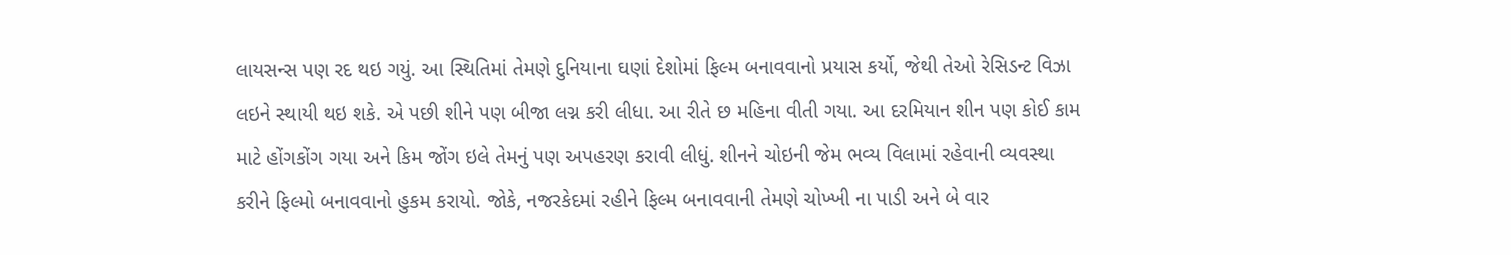લાયસન્સ પણ રદ થઇ ગયું. આ સ્થિતિમાં તેમણે દુનિયાના ઘણાં દેશોમાં ફિલ્મ બનાવવાનો પ્રયાસ કર્યો, જેથી તેઓ રેસિડન્ટ વિઝા લઇને સ્થાયી થઇ શકે. એ પછી શીને પણ બીજા લગ્ન કરી લીધા. આ રીતે છ મહિના વીતી ગયા. આ દરમિયાન શીન પણ કોઈ કામ માટે હોંગકોંગ ગયા અને કિમ જોંગ ઇલે તેમનું પણ અપહરણ કરાવી લીધું. શીનને ચોઇની જેમ ભવ્ય વિલામાં રહેવાની વ્યવસ્થા કરીને ફિલ્મો બનાવવાનો હુકમ કરાયો. જોકે, નજરકેદમાં રહીને ફિલ્મ બનાવવાની તેમણે ચોખ્ખી ના પાડી અને બે વાર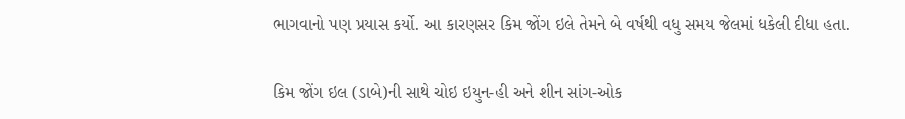ભાગવાનો પણ પ્રયાસ કર્યો. આ કારણસર કિમ જોંગ ઇલે તેમને બે વર્ષથી વધુ સમય જેલમાં ધકેલી દીધા હતા.

કિમ જોંગ ઇલ (ડાબે)ની સાથે ચોઇ ઇયુન-હી અને શીન સાંગ-ઓક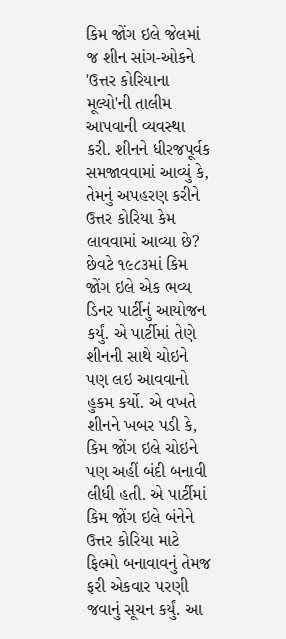કિમ જોંગ ઇલે જેલમાં જ શીન સાંગ-ઓકને 'ઉત્તર કોરિયાના મૂલ્યો'ની તાલીમ આપવાની વ્યવસ્થા કરી. શીનને ધીરજપૂર્વક સમજાવવામાં આવ્યું કે, તેમનું અપહરણ કરીને ઉત્તર કોરિયા કેમ લાવવામાં આવ્યા છે? છેવટે ૧૯૮૩માં કિમ જોંગ ઇલે એક ભવ્ય ડિનર પાર્ટીનું આયોજન કર્યું. એ પાર્ટીમાં તેણે શીનની સાથે ચોઇને પણ લઇ આવવાનો હુકમ કર્યો. એ વખતે શીનને ખબર પડી કે, કિમ જોંગ ઇલે ચોઇને પણ અહીં બંદી બનાવી લીધી હતી. એ પાર્ટીમાં કિમ જોંગ ઇલે બંનેને ઉત્તર કોરિયા માટે ફિલ્મો બનાવાવનું તેમજ ફરી એકવાર પરણી જવાનું સૂચન કર્યું. આ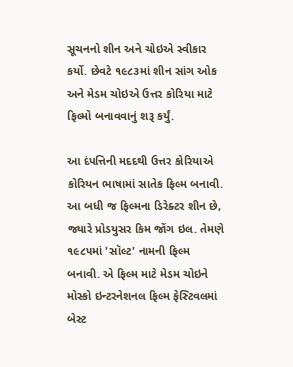સૂચનનો શીન અને ચોઇએ સ્વીકાર કર્યો. છેવટે ૧૯૮૩માં શીન સાંગ ઓક અને મેડમ ચોઇએ ઉત્તર કોરિયા માટે ફિલ્મો બનાવવાનું શરૂ કર્યું.

આ દંપત્તિની મદદથી ઉત્તર કોરિયાએ કોરિયન ભાષામાં સાતેક ફિલ્મ બનાવી. આ બધી જ ફિલ્મના ડિરેક્ટર શીન છે, જ્યારે પ્રોડયુસર કિમ જોંગ ઇલ. તેમણે ૧૯૮૫માં 'સૉલ્ટ' નામની ફિલ્મ બનાવી. એ ફિલ્મ માટે મેડમ ચોઇને મોસ્કો ઇન્ટરનેશનલ ફિલ્મ ફેસ્ટિવલમાં બેસ્ટ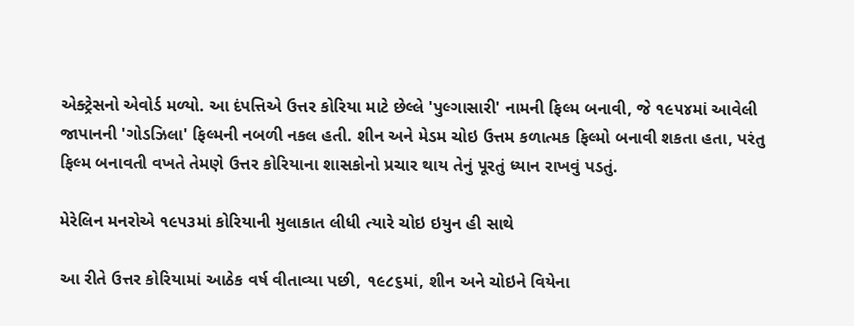એક્ટ્રેસનો એવોર્ડ મળ્યો. આ દંપત્તિએ ઉત્તર કોરિયા માટે છેલ્લે 'પુલ્ગાસારી' નામની ફિલ્મ બનાવી, જે ૧૯૫૪માં આવેલી જાપાનની 'ગોડઝિલા' ફિલ્મની નબળી નકલ હતી. શીન અને મેડમ ચોઇ ઉત્તમ કળાત્મક ફિલ્મો બનાવી શકતા હતા, પરંતુ ફિલ્મ બનાવતી વખતે તેમણે ઉત્તર કોરિયાના શાસકોનો પ્રચાર થાય તેનું પૂરતું ધ્યાન રાખવું પડતું.

મેરેલિન મનરોએ ૧૯૫૩માં કોરિયાની મુલાકાત લીધી ત્યારે ચોઇ ઇયુન હી સાથે

આ રીતે ઉત્તર કોરિયામાં આઠેક વર્ષ વીતાવ્યા પછી, ૧૯૮૬માં, શીન અને ચોઇને વિયેના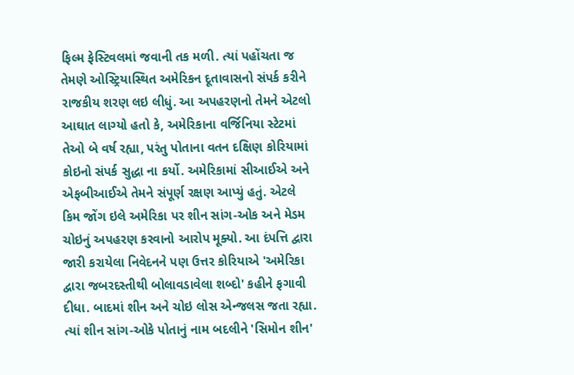ફિલ્મ ફેસ્ટિવલમાં જવાની તક મળી. ત્યાં પહોંચતા જ તેમણે ઓસ્ટ્રિયાસ્થિત અમેરિકન દૂતાવાસનો સંપર્ક કરીને રાજકીય શરણ લઇ લીધું. આ અપહરણનો તેમને એટલો આઘાત લાગ્યો હતો કે, અમેરિકાના વર્જિનિયા સ્ટેટમાં તેઓ બે વર્ષ રહ્યા, પરંતુ પોતાના વતન દક્ષિણ કોરિયામાં કોઇનો સંપર્ક સુદ્ધા ના કર્યો. અમેરિકામાં સીઆઈએ અને એફબીઆઈએ તેમને સંપૂર્ણ રક્ષણ આપ્યું હતું. એટલે કિમ જોંગ ઇલે અમેરિકા પર શીન સાંગ-ઓક અને મેડમ ચોઇનું અપહરણ કરવાનો આરોપ મૂક્યો. આ દંપત્તિ દ્વારા જારી કરાયેલા નિવેદનને પણ ઉત્તર કોરિયાએ 'અમેરિકા દ્વારા જબરદસ્તીથી બોલાવડાવેલા શબ્દો' કહીને ફગાવી દીધા. બાદમાં શીન અને ચોઇ લોસ એન્જલસ જતા રહ્યા. ત્યાં શીન સાંગ-ઓકે પોતાનું નામ બદલીને 'સિમોન શીન'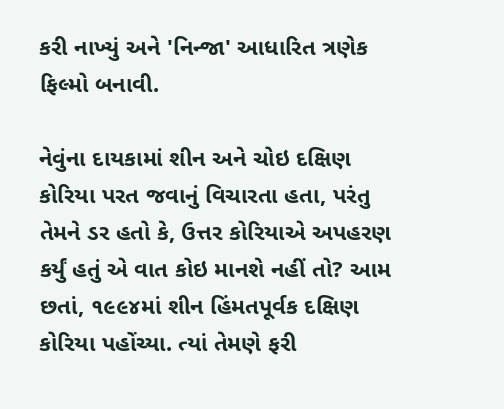કરી નાખ્યું અને 'નિન્જા' આધારિત ત્રણેક ફિલ્મો બનાવી.

નેવુંના દાયકામાં શીન અને ચોઇ દક્ષિણ કોરિયા પરત જવાનું વિચારતા હતા, પરંતુ તેમને ડર હતો કે, ઉત્તર કોરિયાએ અપહરણ કર્યું હતું એ વાત કોઇ માનશે નહીં તો? આમ છતાં, ૧૯૯૪માં શીન હિંમતપૂર્વક દક્ષિણ કોરિયા પહોંચ્યા. ત્યાં તેમણે ફરી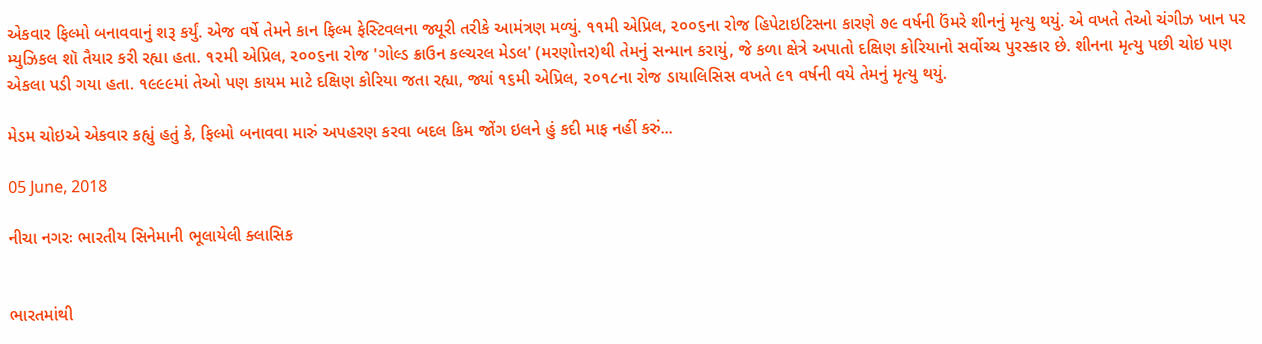એકવાર ફિલ્મો બનાવવાનું શરૂ કર્યું. એજ વર્ષે તેમને કાન ફિલ્મ ફેસ્ટિવલના જ્યૂરી તરીકે આમંત્રણ મળ્યું. ૧૧મી એપ્રિલ, ૨૦૦૬ના રોજ હિપેટાઇટિસના કારણે ૭૯ વર્ષની ઉંમરે શીનનું મૃત્યુ થયું. એ વખતે તેઓ ચંગીઝ ખાન પર મ્યુઝિકલ શૉ તૈયાર કરી રહ્યા હતા. ૧૨મી એપ્રિલ, ૨૦૦૬ના રોજ 'ગોલ્ડ ક્રાઉન કલ્ચરલ મેડલ' (મરણોત્તર)થી તેમનું સન્માન કરાયું, જે કળા ક્ષેત્રે અપાતો દક્ષિણ કોરિયાનો સર્વોચ્ચ પુરસ્કાર છે. શીનના મૃત્યુ પછી ચોઇ પણ એકલા પડી ગયા હતા. ૧૯૯૯માં તેઓ પણ કાયમ માટે દક્ષિણ કોરિયા જતા રહ્યા, જ્યાં ૧૬મી એપ્રિલ, ૨૦૧૮ના રોજ ડાયાલિસિસ વખતે ૯૧ વર્ષની વયે તેમનું મૃત્યુ થયું.

મેડમ ચોઇએ એકવાર કહ્યું હતું કે, ફિલ્મો બનાવવા મારું અપહરણ કરવા બદલ કિમ જોંગ ઇલને હું કદી માફ નહીં કરું...

05 June, 2018

નીચા નગરઃ ભારતીય સિનેમાની ભૂલાયેલી ક્લાસિક


ભારતમાંથી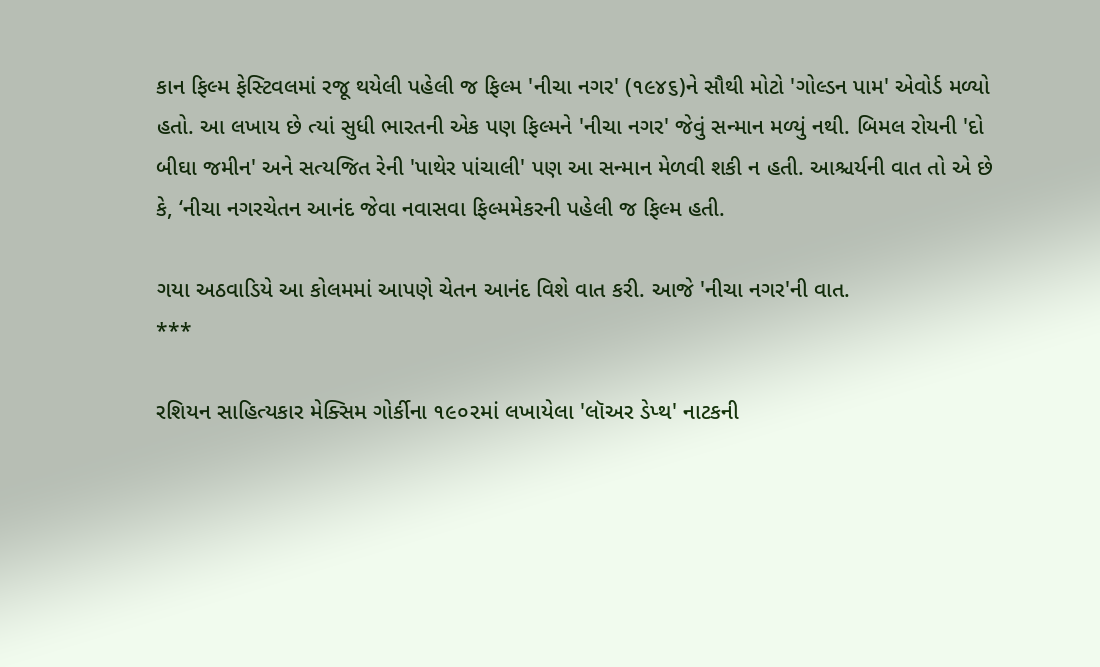કાન ફિલ્મ ફેસ્ટિવલમાં રજૂ થયેલી પહેલી જ ફિલ્મ 'નીચા નગર' (૧૯૪૬)ને સૌથી મોટો 'ગોલ્ડન પામ' એવોર્ડ મળ્યો હતો. આ લખાય છે ત્યાં સુધી ભારતની એક પણ ફિલ્મને 'નીચા નગર' જેવું સન્માન મળ્યું નથી. બિમલ રોયની 'દો બીઘા જમીન' અને સત્યજિત રેની 'પાથેર પાંચાલી' પણ આ સન્માન મેળવી શકી ન હતી. આશ્ચર્યની વાત તો એ છે કે, ‘નીચા નગરચેતન આનંદ જેવા નવાસવા ફિલ્મમેકરની પહેલી જ ફિલ્મ હતી.

ગયા અઠવાડિયે આ કોલમમાં આપણે ચેતન આનંદ વિશે વાત કરી. આજે 'નીચા નગર'ની વાત.
***

રશિયન સાહિત્યકાર મેક્સિમ ગોર્કીના ૧૯૦૨માં લખાયેલા 'લૉઅર ડેપ્થ' નાટકની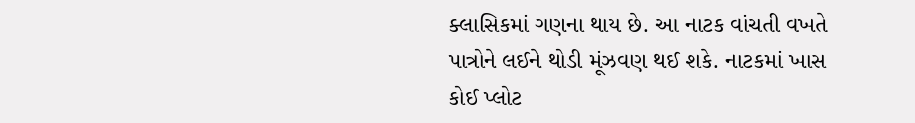ક્લાસિકમાં ગણના થાય છે. આ નાટક વાંચતી વખતે પાત્રોને લઈને થોડી મૂંઝવણ થઈ શકે. નાટકમાં ખાસ કોઈ પ્લોટ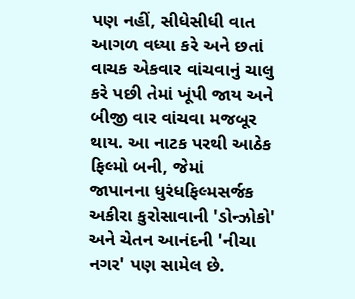પણ નહીં, સીધેસીધી વાત આગળ વધ્યા કરે અને છતાં વાચક એકવાર વાંચવાનું ચાલુ કરે પછી તેમાં ખૂંપી જાય અને બીજી વાર વાંચવા મજબૂર થાય. આ નાટક પરથી આઠેક ફિલ્મો બની, જેમાં
જાપાનના ધુરંધફિલ્મસર્જક અકીરા કુરોસાવાની 'ડોન્ઝોકો' અને ચેતન આનંદની 'નીચા નગર' પણ સામેલ છે.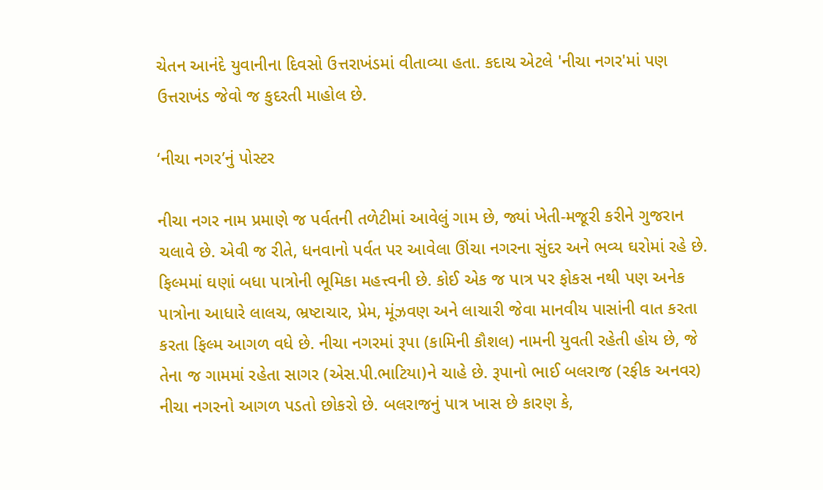ચેતન આનંદે યુવાનીના દિવસો ઉત્તરાખંડમાં વીતાવ્યા હતા. કદાચ એટલે 'નીચા નગર'માં પણ ઉત્તરાખંડ જેવો જ કુદરતી માહોલ છે.

‘નીચા નગર’નું પોસ્ટર

નીચા નગર નામ પ્રમાણે જ પર્વતની તળેટીમાં આવેલું ગામ છે, જ્યાં ખેતી-મજૂરી કરીને ગુજરાન ચલાવે છે. એવી જ રીતે, ધનવાનો પર્વત પર આવેલા ઊંચા નગરના સુંદર અને ભવ્ય ઘરોમાં રહે છે. ફિલ્મમાં ઘણાં બધા પાત્રોની ભૂમિકા મહત્ત્વની છે. કોઈ એક જ પાત્ર પર ફોકસ નથી પણ અનેક પાત્રોના આધારે લાલચ, ભ્રષ્ટાચાર, પ્રેમ, મૂંઝવણ અને લાચારી જેવા માનવીય પાસાંની વાત કરતા કરતા ફિલ્મ આગળ વધે છે. નીચા નગરમાં રૂપા (કામિની કૌશલ) નામની યુવતી રહેતી હોય છે, જે તેના જ ગામમાં રહેતા સાગર (એસ.પી.ભાટિયા)ને ચાહે છે. રૂપાનો ભાઈ બલરાજ (રફીક અનવર) નીચા નગરનો આગળ પડતો છોકરો છે. બલરાજનું પાત્ર ખાસ છે કારણ કે,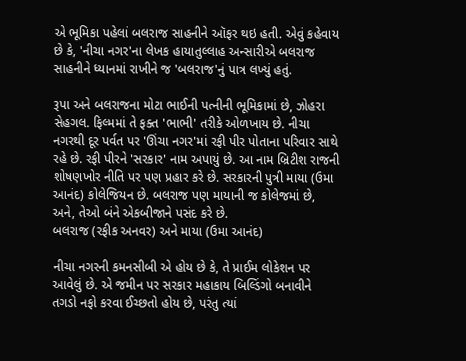એ ભૂમિકા પહેલાં બલરાજ સાહનીને ઑફર થઇ હતી. એવું કહેવાય છે કે, 'નીચા નગર'ના લેખક હાયાતુલ્લાહ અન્સારીએ બલરાજ સાહનીને ધ્યાનમાં રાખીને જ 'બલરાજ'નું પાત્ર લખ્યું હતું.

રૂપા અને બલરાજના મોટા ભાઈની પત્નીની ભૂમિકામાં છે, ઝોહરા સેહગલ. ફિલ્મમાં તે ફક્ત 'ભાભી' તરીકે ઓળખાય છે. નીચા નગરથી દૂર પર્વત પર 'ઊંચા નગર'માં રફી પીર પોતાના પરિવાર સાથે રહે છે. રફી પીરને 'સરકાર' નામ અપાયું છે. આ નામ બ્રિટીશ રાજની શોષણખોર નીતિ પર પણ પ્રહાર કરે છે. સરકારની પુત્રી માયા (ઉમા આનંદ) કોલેજિયન છે. બલરાજ પણ માયાની જ કોલેજમાં છે, અને, તેઓ બંને એકબીજાને પસંદ કરે છે.
બલરાજ (રફીક અનવર) અને માયા (ઉમા આનંદ)

નીચા નગરની કમનસીબી એ હોય છે કે, તે પ્રાઈમ લોકેશન પર આવેલું છે. એ જમીન પર સરકાર મહાકાય બિલ્ડિંગો બનાવીને તગડો નફો કરવા ઈચ્છતો હોય છે, પરંતુ ત્યાં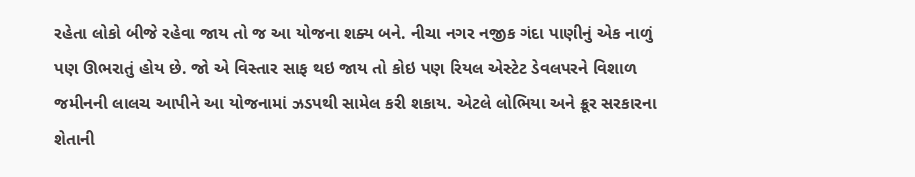રહેતા લોકો બીજે રહેવા જાય તો જ આ યોજના શક્ય બને. નીચા નગર નજીક ગંદા પાણીનું એક નાળું પણ ઊભરાતું હોય છે. જો એ વિસ્તાર સાફ થઇ જાય તો કોઇ પણ રિયલ એસ્ટેટ ડેવલપરને વિશાળ જમીનની લાલચ આપીને આ યોજનામાં ઝડપથી સામેલ કરી શકાય. એટલે લોભિયા અને ક્રૂર સરકારના શેતાની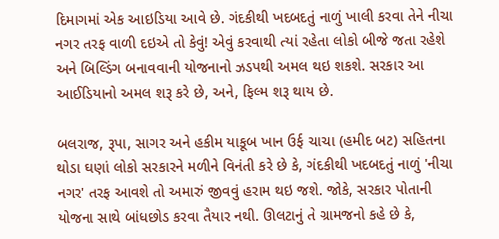દિમાગમાં એક આઇડિયા આવે છે. ગંદકીથી ખદબદતું નાળું ખાલી કરવા તેને નીચા નગર તરફ વાળી દઇએ તો કેવું! એવું કરવાથી ત્યાં રહેતા લોકો બીજે જતા રહેશે અને બિલ્ડિંગ બનાવવાની યોજનાનો ઝડપથી અમલ થઇ શકશે. સરકાર આ આઈડિયાનો અમલ શરૂ કરે છે, અને, ફિલ્મ શરૂ થાય છે.

બલરાજ, રૂપા, સાગર અને હકીમ યાકૂબ ખાન ઉર્ફ ચાચા (હમીદ બટ) સહિતના થોડા ઘણાં લોકો સરકારને મળીને વિનંતી કરે છે કે, ગંદકીથી ખદબદતું નાળું 'નીચા નગર' તરફ આવશે તો અમારું જીવવું હરામ થઇ જશે. જોકે, સરકાર પોતાની યોજના સાથે બાંધછોડ કરવા તૈયાર નથી. ઊલટાનું તે ગ્રામજનો કહે છે કે,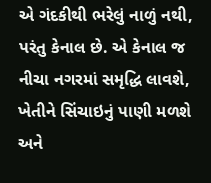એ ગંદકીથી ભરેલું નાળું નથી, પરંતુ કેનાલ છે. એ કેનાલ જ નીચા નગરમાં સમૃદ્ધિ લાવશે, ખેતીને સિંચાઇનું પાણી મળશે અને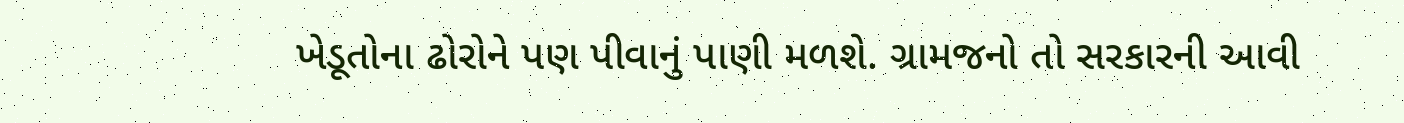ખેડૂતોના ઢોરોને પણ પીવાનું પાણી મળશે. ગ્રામજનો તો સરકારની આવી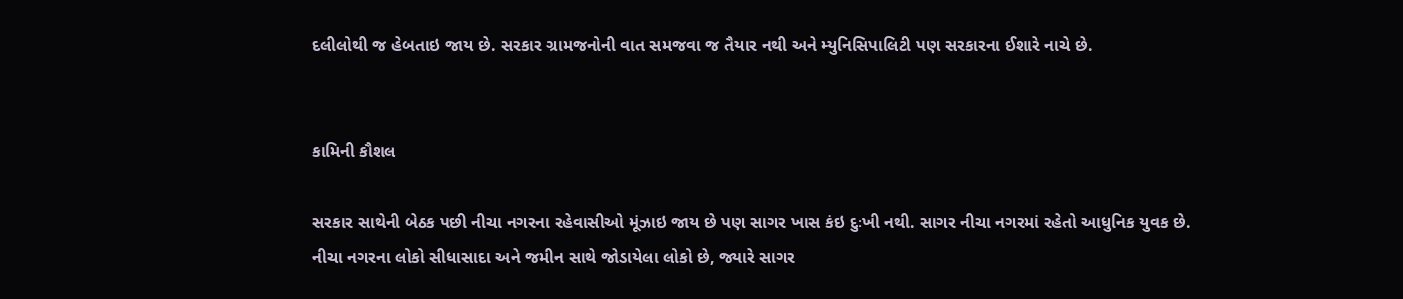દલીલોથી જ હેબતાઇ જાય છે. સરકાર ગ્રામજનોની વાત સમજવા જ તૈયાર નથી અને મ્યુનિસિપાલિટી પણ સરકારના ઈશારે નાચે છે.


કામિની કૌશલ

સરકાર સાથેની બેઠક પછી નીચા નગરના રહેવાસીઓ મૂંઝાઇ જાય છે પણ સાગર ખાસ કંઇ દુઃખી નથી. સાગર નીચા નગરમાં રહેતો આધુનિક યુવક છે. નીચા નગરના લોકો સીધાસાદા અને જમીન સાથે જોડાયેલા લોકો છે, જ્યારે સાગર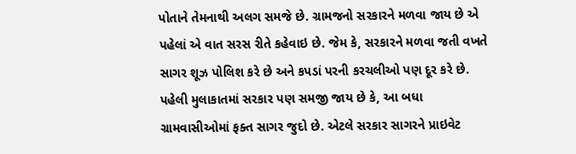પોતાને તેમનાથી અલગ સમજે છે. ગ્રામજનો સરકારને મળવા જાય છે એ પહેલાં એ વાત સરસ રીતે કહેવાઇ છે. જેમ કે, સરકારને મળવા જતી વખતે સાગર શૂઝ પોલિશ કરે છે અને કપડાં પરની કરચલીઓ પણ દૂર કરે છે. પહેલી મુલાકાતમાં સરકાર પણ સમજી જાય છે કે, આ બધા ગ્રામવાસીઓમાં ફક્ત સાગર જુદો છે. એટલે સરકાર સાગરને પ્રાઇવેટ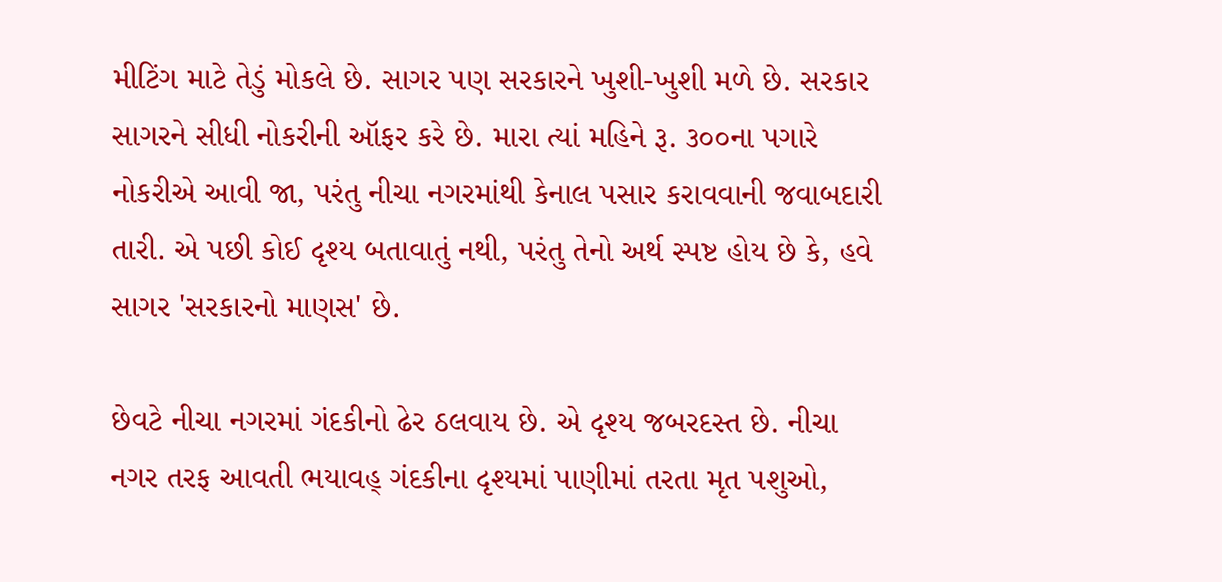મીટિંગ માટે તેડું મોકલે છે. સાગર પણ સરકારને ખુશી-ખુશી મળે છે. સરકાર સાગરને સીધી નોકરીની ઑફર કરે છે. મારા ત્યાં મહિને રૂ. ૩૦૦ના પગારે નોકરીએ આવી જા, પરંતુ નીચા નગરમાંથી કેનાલ પસાર કરાવવાની જવાબદારી તારી. એ પછી કોઈ દૃશ્ય બતાવાતું નથી, પરંતુ તેનો અર્થ સ્પષ્ટ હોય છે કે, હવે સાગર 'સરકારનો માણસ' છે.

છેવટે નીચા નગરમાં ગંદકીનો ઢેર ઠલવાય છે. એ દૃશ્ય જબરદસ્ત છે. નીચા નગર તરફ આવતી ભયાવહ્ ગંદકીના દૃશ્યમાં પાણીમાં તરતા મૃત પશુઓ,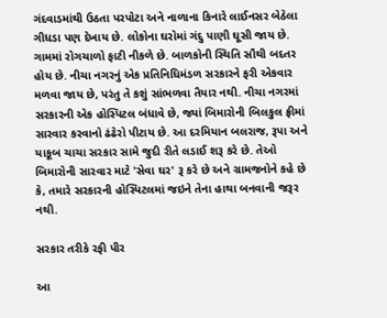ગંદવાડમાંથી ઉઠતા પરપોટા અને નાળાના કિનારે લાઈનસર બેઠેલા ગીધડા પણ દેખાય છે. લોકોના ઘરોમાં ગંદુ પાણી ઘૂસી જાય છે. ગામમાં રોગચાળો ફાટી નીકળે છે. બાળકોની સ્થિતિ સૌથી બદતર હોય છે. નીચા નગરનું એક પ્રતિનિધિમંડળ સરકારને ફરી એકવાર મળવા જાય છે, પરંતુ તે કશું સાંભળવા તૈયાર નથી. નીચા નગરમાં સરકારની એક હોસ્પિટલ બંધાવે છે, જ્યાં બિમારોની બિલકુલ ફ્રીમાં સારવાર કરવાનો ઢંઢેરો પીટાય છે. આ દરમિયાન બલરાજ, રૂપા અને યાકૂબ ચાચા સરકાર સામે જુદી રીતે લડાઈ શરૂ કરે છે. તેઓ બિમારોની સારવાર માટે 'સેવા ઘર' રૂ કરે છે અને ગ્રામજનોને કહે છે કે, તમારે સરકારની હોસ્પિટલમાં જઇને તેના હાથા બનવાની જરૂર નથી.

સરકાર તરીકે રફી પીર

આ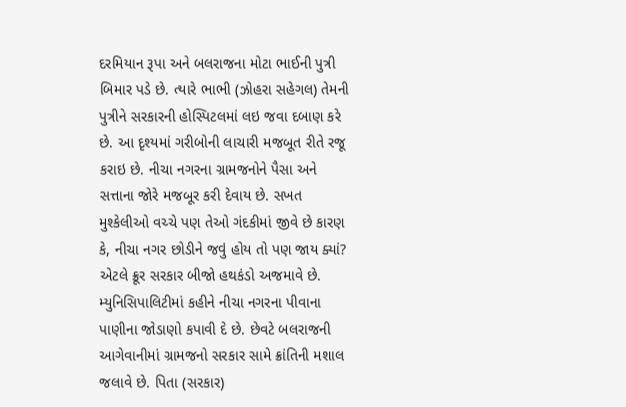દરમિયાન રૂપા અને બલરાજના મોટા ભાઈની પુત્રી બિમાર પડે છે. ત્યારે ભાભી (ઝોહરા સહેગલ) તેમની પુત્રીને સરકારની હોસ્પિટલમાં લઇ જવા દબાણ કરે છે. આ દૃશ્યમાં ગરીબોની લાચારી મજબૂત રીતે રજૂ કરાઇ છે. નીચા નગરના ગ્રામજનોને પૈસા અને સત્તાના જોરે મજબૂર કરી દેવાય છે. સખત મુશ્કેલીઓ વચ્ચે પણ તેઓ ગંદકીમાં જીવે છે કારણ કે, નીચા નગર છોડીને જવું હોય તો પણ જાય ક્યાં? એટલે ક્રૂર સરકાર બીજો હથકંડો અજમાવે છે. મ્યુનિસિપાલિટીમાં કહીને નીચા નગરના પીવાના પાણીના જોડાણો કપાવી દે છે. છેવટે બલરાજની આગેવાનીમાં ગ્રામજનો સરકાર સામે ક્રાંતિની મશાલ જલાવે છે. પિતા (સરકાર)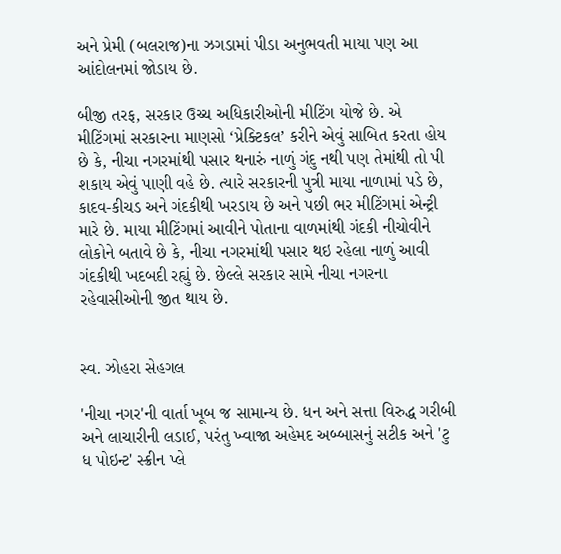અને પ્રેમી (બલરાજ)ના ઝગડામાં પીડા અનુભવતી માયા પણ આ આંદોલનમાં જોડાય છે.

બીજી તરફ, સરકાર ઉચ્ચ અધિકારીઓની મીટિંગ યોજે છે. એ મીટિંગમાં સરકારના માણસો ‘પ્રેક્ટિકલ’ કરીને એવું સાબિત કરતા હોય છે કે, નીચા નગરમાંથી પસાર થનારું નાળું ગંદુ નથી પણ તેમાંથી તો પી શકાય એવું પાણી વહે છે. ત્યારે સરકારની પુત્રી માયા નાળામાં પડે છે, કાદવ-કીચડ અને ગંદકીથી ખરડાય છે અને પછી ભર મીટિંગમાં એન્ટ્રી મારે છે. માયા મીટિંગમાં આવીને પોતાના વાળમાંથી ગંદકી નીચોવીને લોકોને બતાવે છે કે, નીચા નગરમાંથી પસાર થઇ રહેલા નાળું આવી ગંદકીથી ખદબદી રહ્યું છે. છેલ્લે સરકાર સામે નીચા નગરના રહેવાસીઓની જીત થાય છે.


સ્વ. ઝોહરા સેહગલ

'નીચા નગર'ની વાર્તા ખૂબ જ સામાન્ય છે. ધન અને સત્તા વિરુદ્ધ ગરીબી અને લાચારીની લડાઈ, પરંતુ ખ્વાજા અહેમદ અબ્બાસનું સટીક અને 'ટુ ધ પોઇન્ટ' સ્ક્રીન પ્લે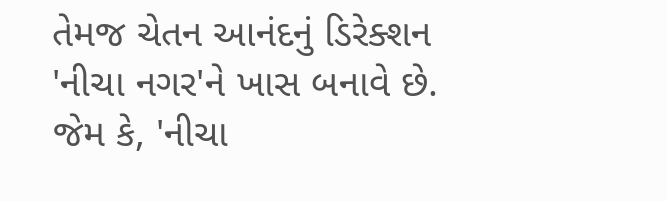તેમજ ચેતન આનંદનું ડિરેક્શન 'નીચા નગર'ને ખાસ બનાવે છે. જેમ કે, 'નીચા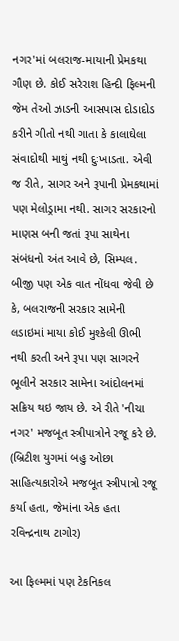નગર'માં બલરાજ-માયાની પ્રેમકથા ગૌણ છે. કોઈ સરેરાશ હિન્દી ફિલ્મની જેમ તેઓ ઝાડની આસપાસ દોડાદોડ કરીને ગીતો નથી ગાતા કે કાલાઘેલા સંવાદોથી માથું નથી દુઃખાડતા. એવી જ રીતે, સાગર અને રૂપાની પ્રેમકથામાં પણ મેલોડ્રામા નથી. સાગર સરકારનો માણસ બની જતાં રૂપા સાથેના સંબંધનો અંત આવે છે, સિમ્પલ. બીજી પણ એક વાત નોંધવા જેવી છે કે, બલરાજની સરકાર સામેની લડાઇમાં માયા કોઈ મુશ્કેલી ઊભી નથી કરતી અને રૂપા પણ સાગરને ભૂલીને સરકાર સામેના આંદોલનમાં સક્રિય થઇ જાય છે. એ રીતે 'નીચા નગર' મજબૂત સ્ત્રીપાત્રોને રજૂ કરે છે. (બ્રિટીશ યુગમાં બહુ ઓછા સાહિત્યકારોએ મજબૂત સ્ત્રીપાત્રો રજૂ કર્યા હતા, જેમાંના એક હતા રવિન્દ્રનાથ ટાગોર)

આ ફિલ્મમાં પણ ટેકનિકલ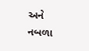અને નબળા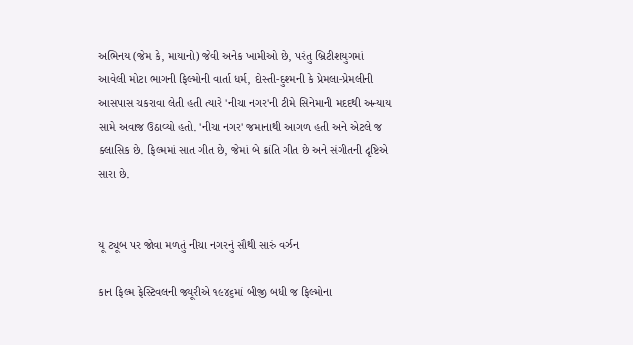અભિનય (જેમ કે, માયાનો) જેવી અનેક ખામીઓ છે, પરંતુ બ્રિટીશયુગમાં આવેલી મોટા ભાગની ફિલ્મોની વાર્તા ધર્મ, દોસ્તી-દુશ્મની કે પ્રેમલા-પ્રેમલીની આસપાસ ચકરાવા લેતી હતી ત્યારે 'નીચા નગર'ની ટીમે સિનેમાની મદદથી અન્યાય સામે અવાજ ઉઠાવ્યો હતો. 'નીચા નગર' જમાનાથી આગળ હતી અને એટલે જ ક્લાસિક છે. ફિલ્મમાં સાત ગીત છે, જેમાં બે ક્રાંતિ ગીત છે અને સંગીતની દૃષ્ટિએ સારા છે.


યૂ ટ્યૂબ પર જોવા મળતું નીચા નગરનું સૌથી સારું વર્ઝન

કાન ફિલ્મ ફેસ્ટિવલની જ્યૂરીએ ૧૯૪૬માં બીજી બધી જ ફિલ્મોના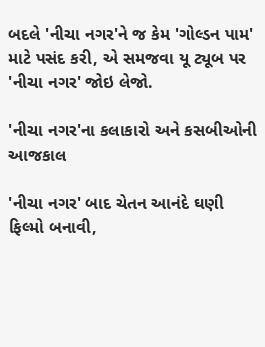બદલે 'નીચા નગર'ને જ કેમ 'ગોલ્ડન પામ' માટે પસંદ કરી, એ સમજવા યૂ ટ્યૂબ પર 'નીચા નગર' જોઇ લેજો.

'નીચા નગર'ના કલાકારો અને કસબીઓની આજકાલ

'નીચા નગર' બાદ ચેતન આનંદે ઘણી ફિલ્મો બનાવી,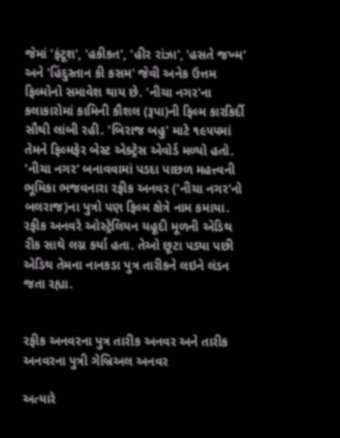જેમાં 'ફંટૂશ', 'હકીકત', 'હીર રાંઝા', 'હસતે જખ્મ' અને 'હિંદુસ્તાન કી કસમ' જેવી અનેક ઉત્તમ ફિલ્મોનો સમાવેશ થાય છે. 'નીચા નગર'ના કલાકારોમાં કામિની કૌશલ (રૂપા)ની ફિલ્મ કારકિર્દી સૌથી લાંબી રહી. 'બિરાજ બહુ' માટે ૧૯૫૫માં તેમને ફિલ્મફેર બેસ્ટ એક્ટ્રેસ એવોર્ડ મળ્યો હતો. 'નીચા નગર' બનાવવામાં પડદા પાછળ મહત્ત્વની ભૂમિકા ભજવનારા રફીક અનવર ('નીચા નગર'નો બલરાજ)ના પુત્રો પણ ફિલ્મ ક્ષેત્રે નામ કમાયા. રફીક અનવરે ઓસ્ટ્રેલિયન યહૂદી મૂળની એડિથ રીક સાથે લગ્ન કર્યા હતા. તેઓ છૂટા પડ્યા પછી એડિથ તેમના નાનકડા પુત્ર તારીકને લઇને લંડન જતા રહ્યા.


રફીક અનવરના પુત્ર તારીક અનવર અને તારીક અનવરના પુત્રી ગેબ્રિઅલ અનવર

અત્યારે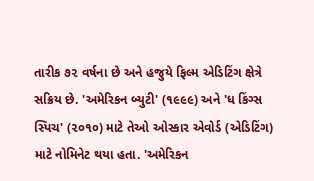તારીક ૭૨ વર્ષના છે અને હજુયે ફિલ્મ એડિટિંગ ક્ષેત્રે સક્રિય છે. 'અમેરિકન બ્યુટી' (૧૯૯૯) અને 'ધ કિંગ્સ સ્પિચ' (૨૦૧૦) માટે તેઓ ઓસ્કાર એવોર્ડ (એડિટિંગ) માટે નોમિનેટ થયા હતા. 'અમેરિકન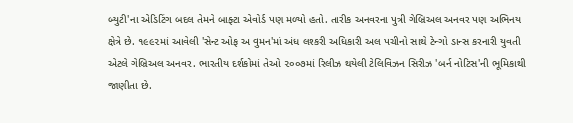બ્યુટી'ના એડિટિંગ બદલ તેમને બાફ્ટા એવોર્ડ પણ મળ્યો હતો. તારીક અનવરના પુત્રી ગેબ્રિઅલ અનવર પણ અભિનય ક્ષેત્રે છે. ૧૯૯૨માં આવેલી 'સેન્ટ ઓફ અ વુમન'માં અંધ લશ્કરી અધિકારી અલ પચીનો સાથે ટેન્ગો ડાન્સ કરનારી યુવતી એટલે ગેબ્રિઅલ અનવર. ભારતીય દર્શકોમાં તેઓ ૨૦૦૭માં રિલીઝ થયેલી ટેલિવિઝન સિરીઝ 'બર્ન નોટિસ'ની ભૂમિકાથી જાણીતા છે.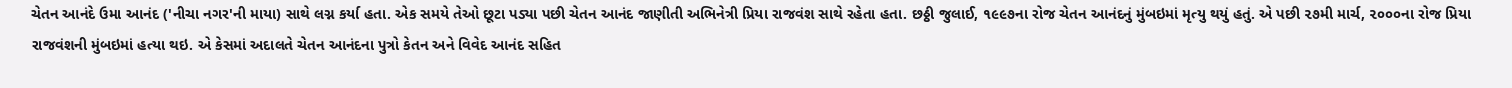ચેતન આનંદે ઉમા આનંદ ('નીચા નગર'ની માયા) સાથે લગ્ન કર્યા હતા. એક સમયે તેઓ છૂટા પડ્યા પછી ચેતન આનંદ જાણીતી અભિનેત્રી પ્રિયા રાજવંશ સાથે રહેતા હતા. છઠ્ઠી જુલાઈ, ૧૯૯૭ના રોજ ચેતન આનંદનું મુંબઇમાં મૃત્યુ થયું હતું. એ પછી ૨૭મી માર્ચ, ૨૦૦૦ના રોજ પ્રિયા રાજવંશની મુંબઇમાં હત્યા થઇ. એ કેસમાં અદાલતે ચેતન આનંદના પુત્રો કેતન અને વિવેદ આનંદ સહિત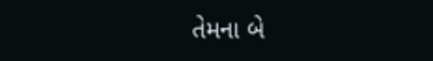તેમના બે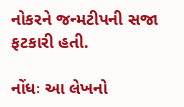નોકરને જન્મટીપની સજા ફટકારી હતી.

નોંધઃ આ લેખનો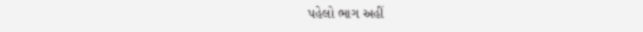પહેલો ભાગ અહીં